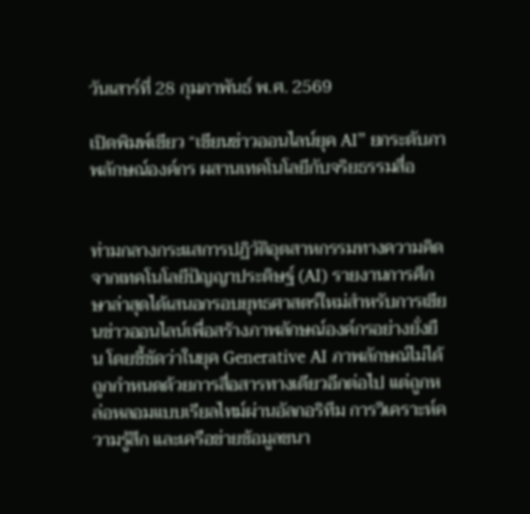วันเสาร์ที่ 28 กุมภาพันธ์ พ.ศ. 2569

เปิดพิมพ์เขียว “เขียนข่าวออนไลน์ยุค AI” ยกระดับภาพลักษณ์องค์กร ผสานเทคโนโลยีกับจริยธรรมสื่อ


ท่ามกลางกระแสการปฏิวัติอุตสาหกรรมทางความคิดจากเทคโนโลยีปัญญาประดิษฐ์ (AI) รายงานการศึกษาล่าสุดได้เสนอกรอบยุทธศาสตร์ใหม่สำหรับการเขียนข่าวออนไลน์เพื่อสร้างภาพลักษณ์องค์กรอย่างยั่งยืน โดยชี้ชัดว่าในยุค Generative AI ภาพลักษณ์ไม่ได้ถูกกำหนดด้วยการสื่อสารทางเดียวอีกต่อไป แต่ถูกหล่อหลอมแบบเรียลไทม์ผ่านอัลกอริทึม การวิเคราะห์ความรู้สึก และเครือข่ายข้อมูลขนา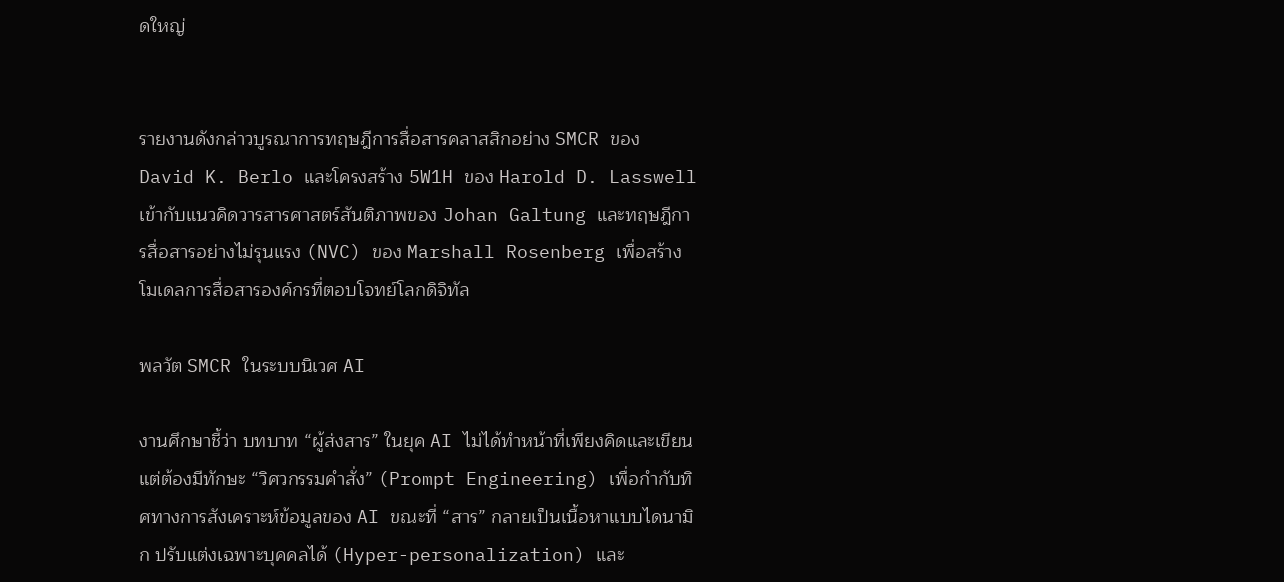ดใหญ่


รายงานดังกล่าวบูรณาการทฤษฎีการสื่อสารคลาสสิกอย่าง SMCR ของ David K. Berlo และโครงสร้าง 5W1H ของ Harold D. Lasswell เข้ากับแนวคิดวารสารศาสตร์สันติภาพของ Johan Galtung และทฤษฎีการสื่อสารอย่างไม่รุนแรง (NVC) ของ Marshall Rosenberg เพื่อสร้างโมเดลการสื่อสารองค์กรที่ตอบโจทย์โลกดิจิทัล

พลวัต SMCR ในระบบนิเวศ AI

งานศึกษาชี้ว่า บทบาท “ผู้ส่งสาร” ในยุค AI ไม่ได้ทำหน้าที่เพียงคิดและเขียน แต่ต้องมีทักษะ “วิศวกรรมคำสั่ง” (Prompt Engineering) เพื่อกำกับทิศทางการสังเคราะห์ข้อมูลของ AI ขณะที่ “สาร” กลายเป็นเนื้อหาแบบไดนามิก ปรับแต่งเฉพาะบุคคลได้ (Hyper-personalization) และ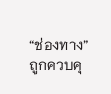“ช่องทาง” ถูกควบคุ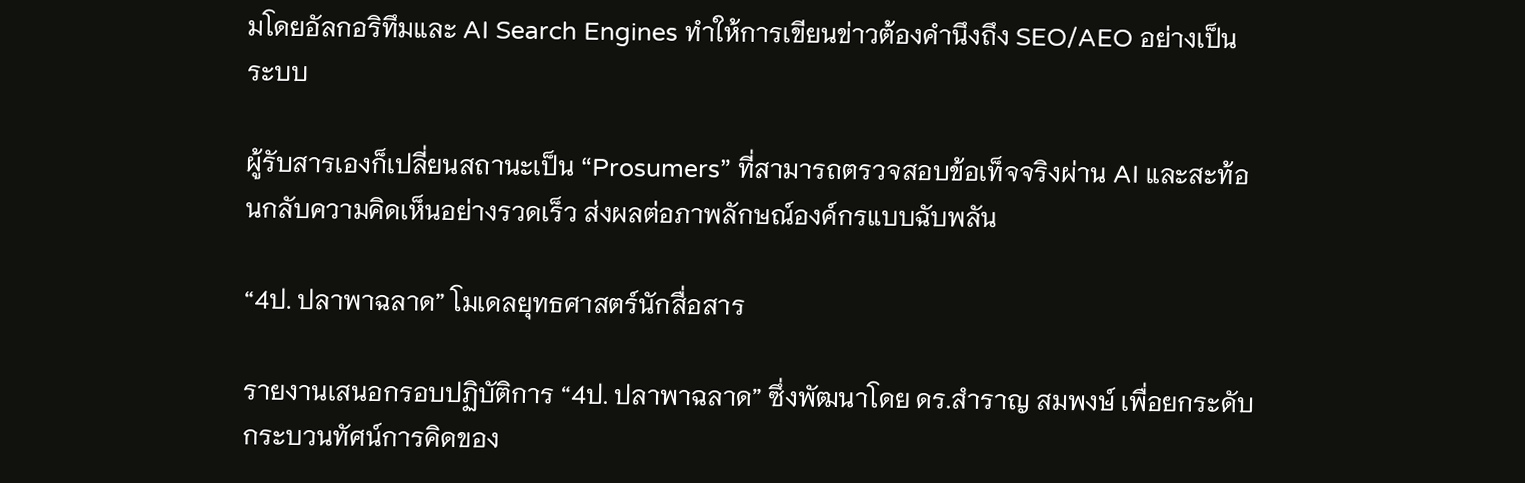มโดยอัลกอริทึมและ AI Search Engines ทำให้การเขียนข่าวต้องคำนึงถึง SEO/AEO อย่างเป็นระบบ

ผู้รับสารเองก็เปลี่ยนสถานะเป็น “Prosumers” ที่สามารถตรวจสอบข้อเท็จจริงผ่าน AI และสะท้อนกลับความคิดเห็นอย่างรวดเร็ว ส่งผลต่อภาพลักษณ์องค์กรแบบฉับพลัน

“4ป. ปลาพาฉลาด” โมเดลยุทธศาสตร์นักสื่อสาร

รายงานเสนอกรอบปฏิบัติการ “4ป. ปลาพาฉลาด” ซึ่งพัฒนาโดย ดร.สำราญ สมพงษ์ เพื่อยกระดับกระบวนทัศน์การคิดของ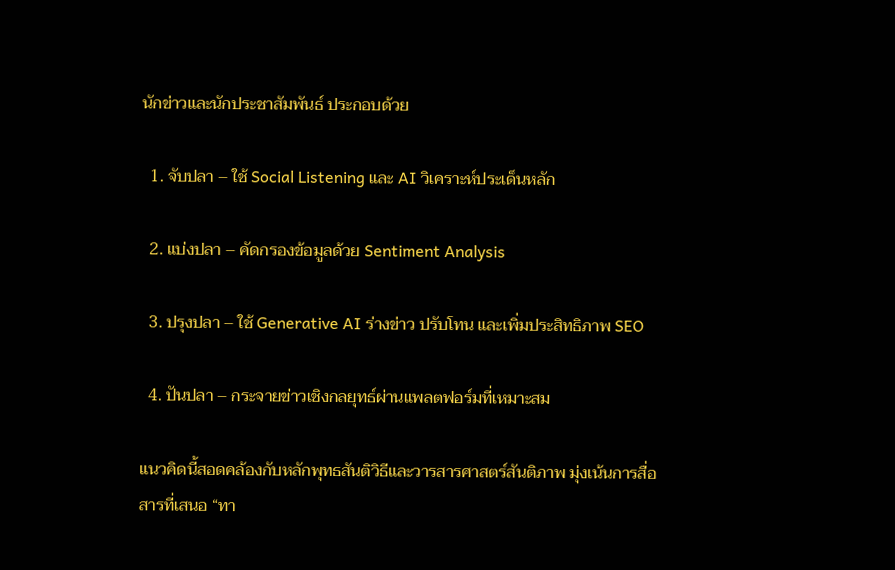นักข่าวและนักประชาสัมพันธ์ ประกอบด้วย

  1. จับปลา – ใช้ Social Listening และ AI วิเคราะห์ประเด็นหลัก

  2. แบ่งปลา – คัดกรองข้อมูลด้วย Sentiment Analysis

  3. ปรุงปลา – ใช้ Generative AI ร่างข่าว ปรับโทน และเพิ่มประสิทธิภาพ SEO

  4. ปันปลา – กระจายข่าวเชิงกลยุทธ์ผ่านแพลตฟอร์มที่เหมาะสม

แนวคิดนี้สอดคล้องกับหลักพุทธสันติวิธีและวารสารศาสตร์สันติภาพ มุ่งเน้นการสื่อสารที่เสนอ “ทา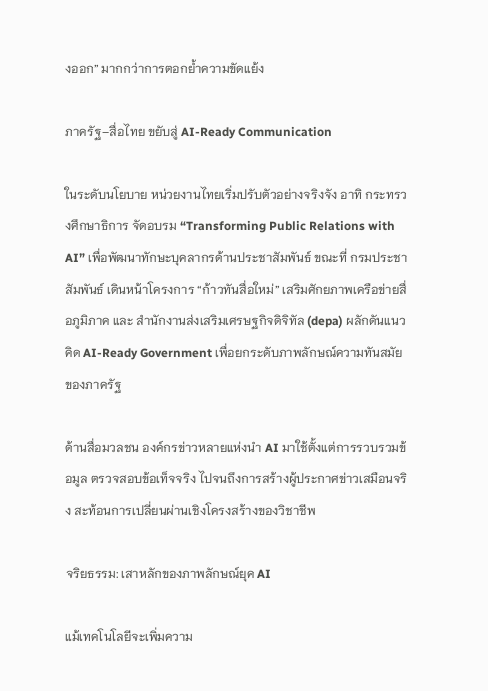งออก” มากกว่าการตอกย้ำความขัดแย้ง

ภาครัฐ–สื่อไทย ขยับสู่ AI-Ready Communication

ในระดับนโยบาย หน่วยงานไทยเริ่มปรับตัวอย่างจริงจัง อาทิ กระทรวงศึกษาธิการ จัดอบรม “Transforming Public Relations with AI” เพื่อพัฒนาทักษะบุคลากรด้านประชาสัมพันธ์ ขณะที่ กรมประชาสัมพันธ์ เดินหน้าโครงการ “ก้าวทันสื่อใหม่” เสริมศักยภาพเครือข่ายสื่อภูมิภาค และ สำนักงานส่งเสริมเศรษฐกิจดิจิทัล (depa) ผลักดันแนวคิด AI-Ready Government เพื่อยกระดับภาพลักษณ์ความทันสมัยของภาครัฐ

ด้านสื่อมวลชน องค์กรข่าวหลายแห่งนำ AI มาใช้ตั้งแต่การรวบรวมข้อมูล ตรวจสอบข้อเท็จจริง ไปจนถึงการสร้างผู้ประกาศข่าวเสมือนจริง สะท้อนการเปลี่ยนผ่านเชิงโครงสร้างของวิชาชีพ

จริยธรรม: เสาหลักของภาพลักษณ์ยุค AI

แม้เทคโนโลยีจะเพิ่มความ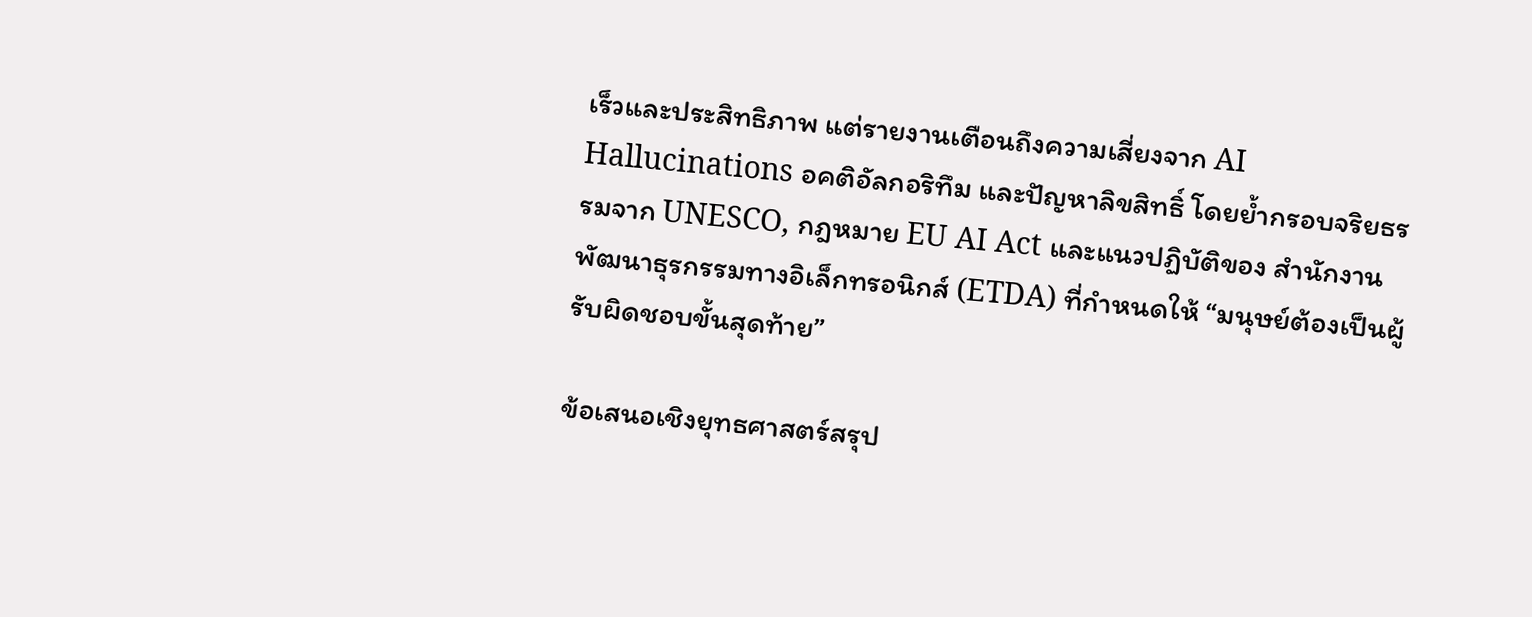เร็วและประสิทธิภาพ แต่รายงานเตือนถึงความเสี่ยงจาก AI Hallucinations อคติอัลกอริทึม และปัญหาลิขสิทธิ์ โดยย้ำกรอบจริยธรรมจาก UNESCO, กฎหมาย EU AI Act และแนวปฏิบัติของ สำนักงานพัฒนาธุรกรรมทางอิเล็กทรอนิกส์ (ETDA) ที่กำหนดให้ “มนุษย์ต้องเป็นผู้รับผิดชอบขั้นสุดท้าย”

ข้อเสนอเชิงยุทธศาสตร์สรุป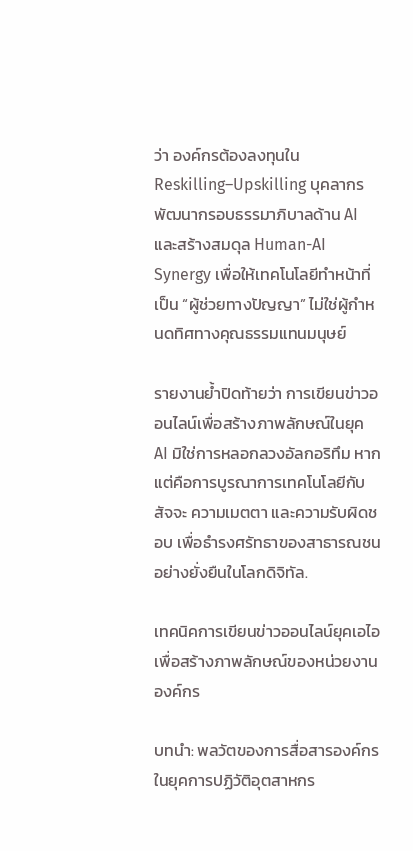ว่า องค์กรต้องลงทุนใน Reskilling–Upskilling บุคลากร พัฒนากรอบธรรมาภิบาลด้าน AI และสร้างสมดุล Human-AI Synergy เพื่อให้เทคโนโลยีทำหน้าที่เป็น “ผู้ช่วยทางปัญญา” ไม่ใช่ผู้กำหนดทิศทางคุณธรรมแทนมนุษย์

รายงานย้ำปิดท้ายว่า การเขียนข่าวออนไลน์เพื่อสร้างภาพลักษณ์ในยุค AI มิใช่การหลอกลวงอัลกอริทึม หากแต่คือการบูรณาการเทคโนโลยีกับสัจจะ ความเมตตา และความรับผิดชอบ เพื่อธำรงศรัทธาของสาธารณชนอย่างยั่งยืนในโลกดิจิทัล.

เทคนิคการเขียนข่าวออนไลน์ยุคเอไอเพื่อสร้างภาพลักษณ์ของหน่วยงานองค์กร

บทนำ: พลวัตของการสื่อสารองค์กรในยุคการปฏิวัติอุตสาหกร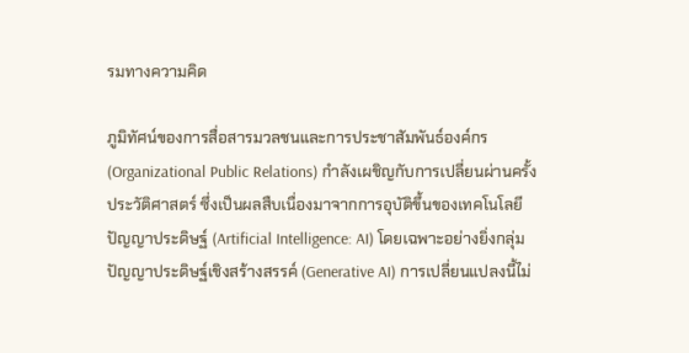รมทางความคิด

ภูมิทัศน์ของการสื่อสารมวลชนและการประชาสัมพันธ์องค์กร (Organizational Public Relations) กำลังเผชิญกับการเปลี่ยนผ่านครั้งประวัติศาสตร์ ซึ่งเป็นผลสืบเนื่องมาจากการอุบัติขึ้นของเทคโนโลยีปัญญาประดิษฐ์ (Artificial Intelligence: AI) โดยเฉพาะอย่างยิ่งกลุ่มปัญญาประดิษฐ์เชิงสร้างสรรค์ (Generative AI) การเปลี่ยนแปลงนี้ไม่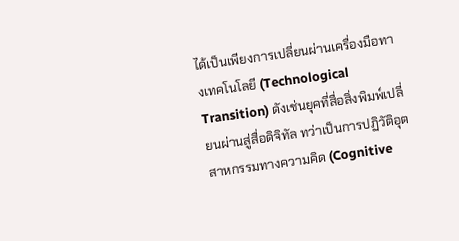ได้เป็นเพียงการเปลี่ยนผ่านเครื่องมือทางเทคโนโลยี (Technological Transition) ดังเช่นยุคที่สื่อสิ่งพิมพ์เปลี่ยนผ่านสู่สื่อดิจิทัล ทว่าเป็นการปฏิวัติอุตสาหกรรมทางความคิด (Cognitive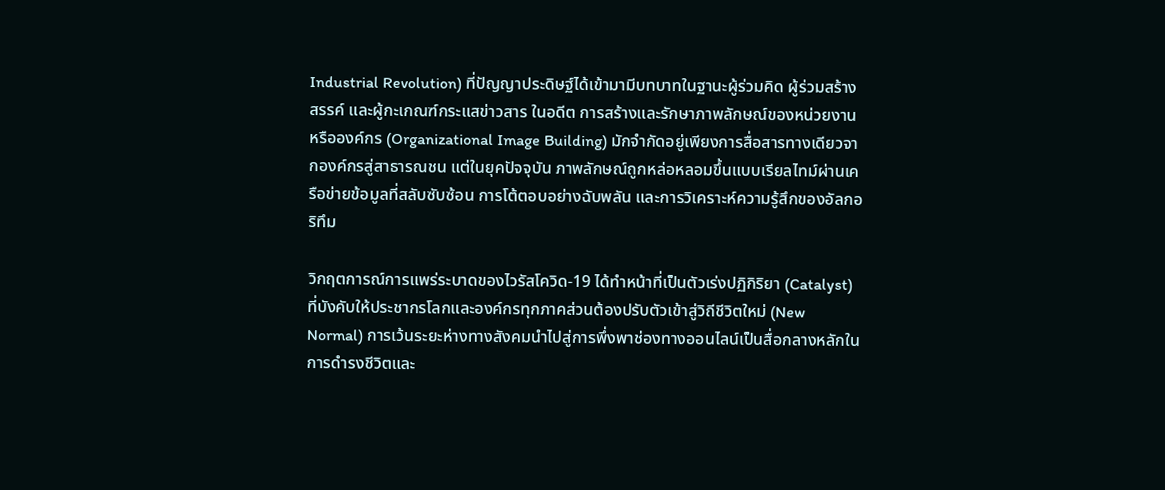Industrial Revolution) ที่ปัญญาประดิษฐ์ได้เข้ามามีบทบาทในฐานะผู้ร่วมคิด ผู้ร่วมสร้างสรรค์ และผู้กะเกณฑ์กระแสข่าวสาร ในอดีต การสร้างและรักษาภาพลักษณ์ของหน่วยงานหรือองค์กร (Organizational Image Building) มักจำกัดอยู่เพียงการสื่อสารทางเดียวจากองค์กรสู่สาธารณชน แต่ในยุคปัจจุบัน ภาพลักษณ์ถูกหล่อหลอมขึ้นแบบเรียลไทม์ผ่านเครือข่ายข้อมูลที่สลับซับซ้อน การโต้ตอบอย่างฉับพลัน และการวิเคราะห์ความรู้สึกของอัลกอริทึม

วิกฤตการณ์การแพร่ระบาดของไวรัสโควิด-19 ได้ทำหน้าที่เป็นตัวเร่งปฏิกิริยา (Catalyst) ที่บังคับให้ประชากรโลกและองค์กรทุกภาคส่วนต้องปรับตัวเข้าสู่วิถีชีวิตใหม่ (New Normal) การเว้นระยะห่างทางสังคมนำไปสู่การพึ่งพาช่องทางออนไลน์เป็นสื่อกลางหลักในการดำรงชีวิตและ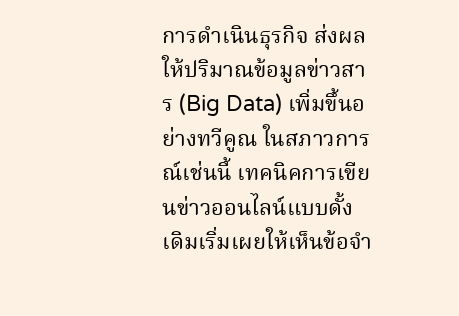การดำเนินธุรกิจ ส่งผลให้ปริมาณข้อมูลข่าวสาร (Big Data) เพิ่มขึ้นอย่างทวีคูณ ในสภาวการณ์เช่นนี้ เทคนิคการเขียนข่าวออนไลน์แบบดั้งเดิมเริ่มเผยให้เห็นข้อจำ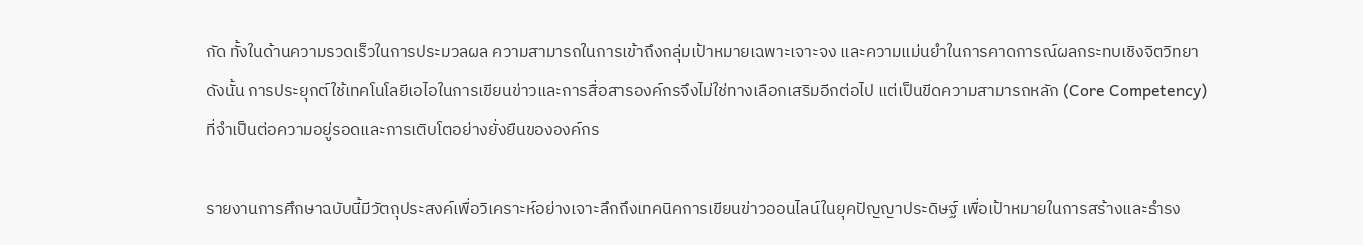กัด ทั้งในด้านความรวดเร็วในการประมวลผล ความสามารถในการเข้าถึงกลุ่มเป้าหมายเฉพาะเจาะจง และความแม่นยำในการคาดการณ์ผลกระทบเชิงจิตวิทยา ดังนั้น การประยุกต์ใช้เทคโนโลยีเอไอในการเขียนข่าวและการสื่อสารองค์กรจึงไม่ใช่ทางเลือกเสริมอีกต่อไป แต่เป็นขีดความสามารถหลัก (Core Competency) ที่จำเป็นต่อความอยู่รอดและการเติบโตอย่างยั่งยืนขององค์กร

รายงานการศึกษาฉบับนี้มีวัตถุประสงค์เพื่อวิเคราะห์อย่างเจาะลึกถึงเทคนิคการเขียนข่าวออนไลน์ในยุคปัญญาประดิษฐ์ เพื่อเป้าหมายในการสร้างและธำรง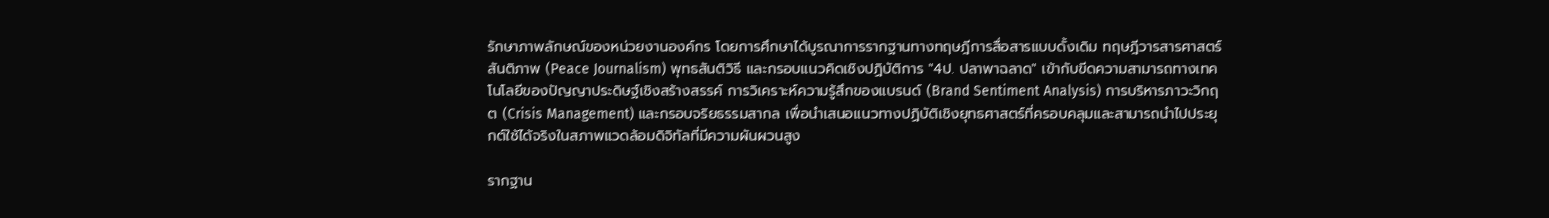รักษาภาพลักษณ์ของหน่วยงานองค์กร โดยการศึกษาได้บูรณาการรากฐานทางทฤษฎีการสื่อสารแบบดั้งเดิม ทฤษฎีวารสารศาสตร์สันติภาพ (Peace Journalism) พุทธสันติวิธี และกรอบแนวคิดเชิงปฏิบัติการ "4ป. ปลาพาฉลาด" เข้ากับขีดความสามารถทางเทคโนโลยีของปัญญาประดิษฐ์เชิงสร้างสรรค์ การวิเคราะห์ความรู้สึกของแบรนด์ (Brand Sentiment Analysis) การบริหารภาวะวิกฤต (Crisis Management) และกรอบจริยธรรมสากล เพื่อนำเสนอแนวทางปฏิบัติเชิงยุทธศาสตร์ที่ครอบคลุมและสามารถนำไปประยุกต์ใช้ได้จริงในสภาพแวดล้อมดิจิทัลที่มีความผันผวนสูง

รากฐาน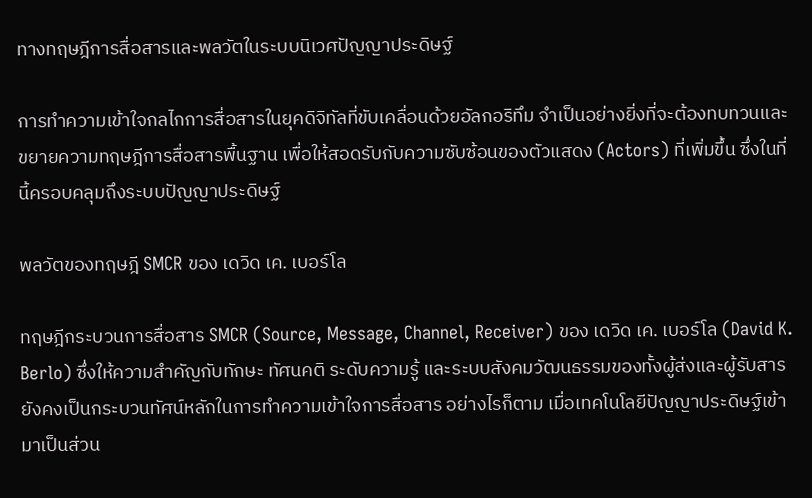ทางทฤษฎีการสื่อสารและพลวัตในระบบนิเวศปัญญาประดิษฐ์

การทำความเข้าใจกลไกการสื่อสารในยุคดิจิทัลที่ขับเคลื่อนด้วยอัลกอริทึม จำเป็นอย่างยิ่งที่จะต้องทบทวนและขยายความทฤษฎีการสื่อสารพื้นฐาน เพื่อให้สอดรับกับความซับซ้อนของตัวแสดง (Actors) ที่เพิ่มขึ้น ซึ่งในที่นี้ครอบคลุมถึงระบบปัญญาประดิษฐ์

พลวัตของทฤษฎี SMCR ของ เดวิด เค. เบอร์โล

ทฤษฎีกระบวนการสื่อสาร SMCR (Source, Message, Channel, Receiver) ของ เดวิด เค. เบอร์โล (David K. Berlo) ซึ่งให้ความสำคัญกับทักษะ ทัศนคติ ระดับความรู้ และระบบสังคมวัฒนธรรมของทั้งผู้ส่งและผู้รับสาร ยังคงเป็นกระบวนทัศน์หลักในการทำความเข้าใจการสื่อสาร อย่างไรก็ตาม เมื่อเทคโนโลยีปัญญาประดิษฐ์เข้ามาเป็นส่วน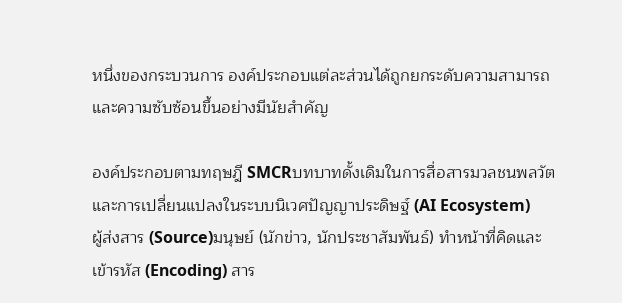หนึ่งของกระบวนการ องค์ประกอบแต่ละส่วนได้ถูกยกระดับความสามารถและความซับซ้อนขึ้นอย่างมีนัยสำคัญ

องค์ประกอบตามทฤษฎี SMCRบทบาทดั้งเดิมในการสื่อสารมวลชนพลวัตและการเปลี่ยนแปลงในระบบนิเวศปัญญาประดิษฐ์ (AI Ecosystem)
ผู้ส่งสาร (Source)มนุษย์ (นักข่าว, นักประชาสัมพันธ์) ทำหน้าที่คิดและเข้ารหัส (Encoding) สาร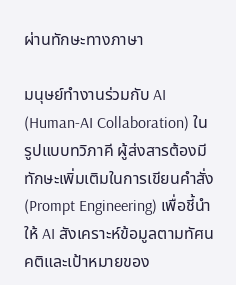ผ่านทักษะทางภาษา

มนุษย์ทำงานร่วมกับ AI (Human-AI Collaboration) ในรูปแบบทวิภาคี ผู้ส่งสารต้องมีทักษะเพิ่มเติมในการเขียนคำสั่ง (Prompt Engineering) เพื่อชี้นำให้ AI สังเคราะห์ข้อมูลตามทัศนคติและเป้าหมายของ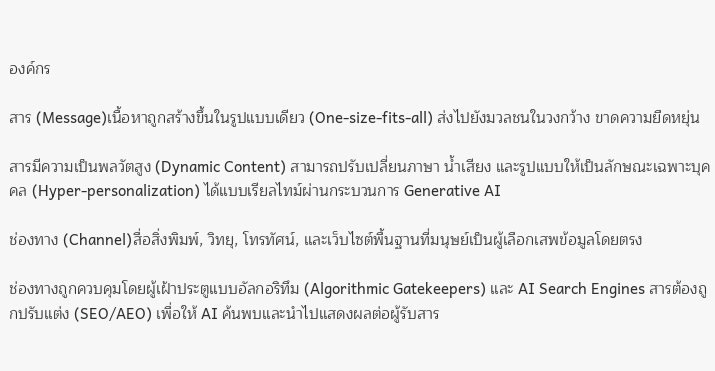องค์กร

สาร (Message)เนื้อหาถูกสร้างขึ้นในรูปแบบเดียว (One-size-fits-all) ส่งไปยังมวลชนในวงกว้าง ขาดความยืดหยุ่น

สารมีความเป็นพลวัตสูง (Dynamic Content) สามารถปรับเปลี่ยนภาษา น้ำเสียง และรูปแบบให้เป็นลักษณะเฉพาะบุคคล (Hyper-personalization) ได้แบบเรียลไทม์ผ่านกระบวนการ Generative AI

ช่องทาง (Channel)สื่อสิ่งพิมพ์, วิทยุ, โทรทัศน์, และเว็บไซต์พื้นฐานที่มนุษย์เป็นผู้เลือกเสพข้อมูลโดยตรง

ช่องทางถูกควบคุมโดยผู้เฝ้าประตูแบบอัลกอริทึม (Algorithmic Gatekeepers) และ AI Search Engines สารต้องถูกปรับแต่ง (SEO/AEO) เพื่อให้ AI ค้นพบและนำไปแสดงผลต่อผู้รับสาร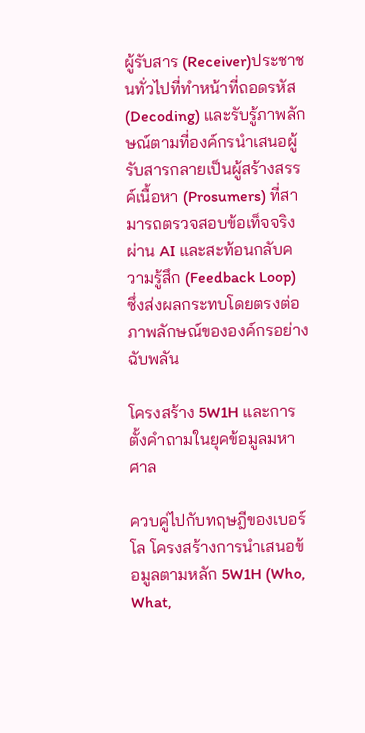ผู้รับสาร (Receiver)ประชาชนทั่วไปที่ทำหน้าที่ถอดรหัส (Decoding) และรับรู้ภาพลักษณ์ตามที่องค์กรนำเสนอผู้รับสารกลายเป็นผู้สร้างสรรค์เนื้อหา (Prosumers) ที่สามารถตรวจสอบข้อเท็จจริงผ่าน AI และสะท้อนกลับความรู้สึก (Feedback Loop) ซึ่งส่งผลกระทบโดยตรงต่อภาพลักษณ์ขององค์กรอย่างฉับพลัน

โครงสร้าง 5W1H และการตั้งคำถามในยุคข้อมูลมหาศาล

ควบคู่ไปกับทฤษฎีของเบอร์โล โครงสร้างการนำเสนอข้อมูลตามหลัก 5W1H (Who, What,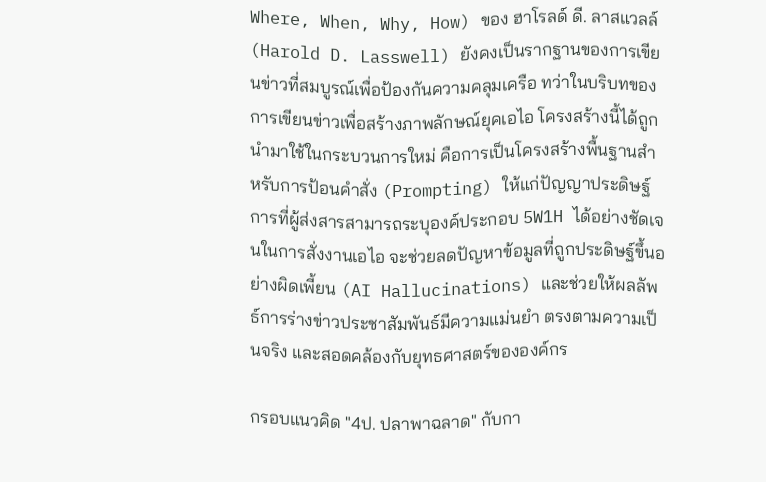Where, When, Why, How) ของ ฮาโรลด์ ดี. ลาสแวลล์ (Harold D. Lasswell) ยังคงเป็นรากฐานของการเขียนข่าวที่สมบูรณ์เพื่อป้องกันความคลุมเครือ ทว่าในบริบทของการเขียนข่าวเพื่อสร้างภาพลักษณ์ยุคเอไอ โครงสร้างนี้ได้ถูกนำมาใช้ในกระบวนการใหม่ คือการเป็นโครงสร้างพื้นฐานสำหรับการป้อนคำสั่ง (Prompting) ให้แก่ปัญญาประดิษฐ์ การที่ผู้ส่งสารสามารถระบุองค์ประกอบ 5W1H ได้อย่างชัดเจนในการสั่งงานเอไอ จะช่วยลดปัญหาข้อมูลที่ถูกประดิษฐ์ขึ้นอย่างผิดเพี้ยน (AI Hallucinations) และช่วยให้ผลลัพธ์การร่างข่าวประชาสัมพันธ์มีความแม่นยำ ตรงตามความเป็นจริง และสอดคล้องกับยุทธศาสตร์ขององค์กร

กรอบแนวคิด "4ป. ปลาพาฉลาด" กับกา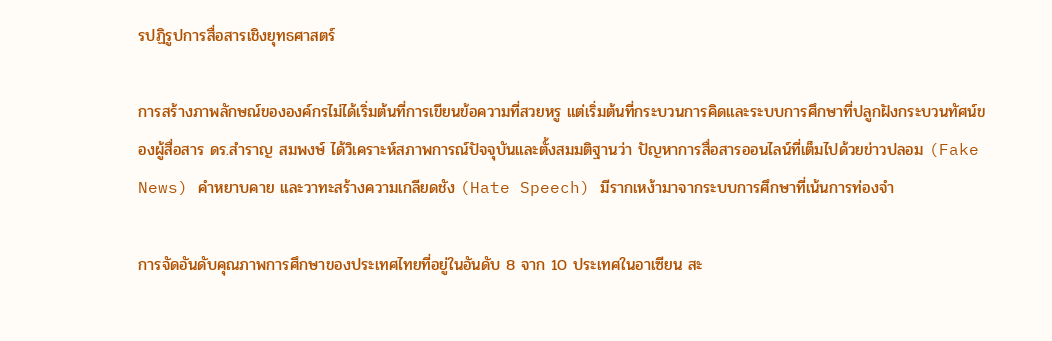รปฏิรูปการสื่อสารเชิงยุทธศาสตร์

การสร้างภาพลักษณ์ขององค์กรไม่ได้เริ่มต้นที่การเขียนข้อความที่สวยหรู แต่เริ่มต้นที่กระบวนการคิดและระบบการศึกษาที่ปลูกฝังกระบวนทัศน์ของผู้สื่อสาร ดร.สำราญ สมพงษ์ ได้วิเคราะห์สภาพการณ์ปัจจุบันและตั้งสมมติฐานว่า ปัญหาการสื่อสารออนไลน์ที่เต็มไปด้วยข่าวปลอม (Fake News) คำหยาบคาย และวาทะสร้างความเกลียดชัง (Hate Speech) มีรากเหง้ามาจากระบบการศึกษาที่เน้นการท่องจำ

การจัดอันดับคุณภาพการศึกษาของประเทศไทยที่อยู่ในอันดับ 8 จาก 10 ประเทศในอาเซียน สะ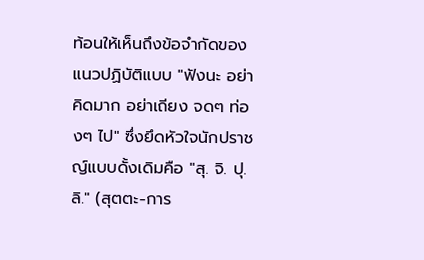ท้อนให้เห็นถึงข้อจำกัดของแนวปฏิบัติแบบ "ฟังนะ อย่าคิดมาก อย่าเถียง จดๆ ท่องๆ ไป" ซึ่งยึดหัวใจนักปราชญ์แบบดั้งเดิมคือ "สุ. จิ. ปุ. ลิ." (สุตตะ-การ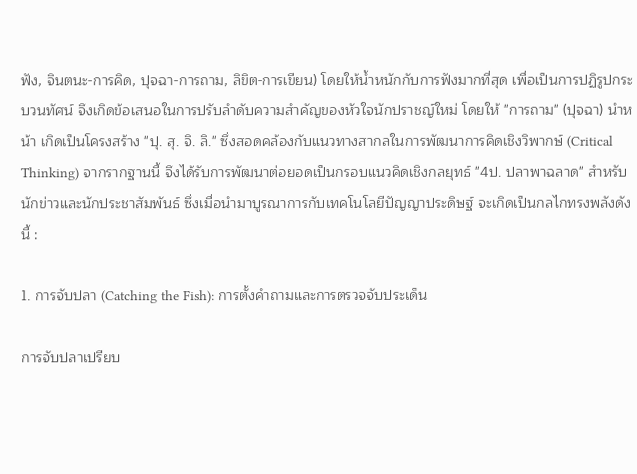ฟัง, จินตนะ-การคิด, ปุจฉา-การถาม, ลิขิต-การเขียน) โดยให้น้ำหนักกับการฟังมากที่สุด เพื่อเป็นการปฏิรูปกระบวนทัศน์ จึงเกิดข้อเสนอในการปรับลำดับความสำคัญของหัวใจนักปราชญ์ใหม่ โดยให้ "การถาม" (ปุจฉา) นำหน้า เกิดเป็นโครงสร้าง "ปุ. สุ. จิ. ลิ." ซึ่งสอดคล้องกับแนวทางสากลในการพัฒนาการคิดเชิงวิพากษ์ (Critical Thinking) จากรากฐานนี้ จึงได้รับการพัฒนาต่อยอดเป็นกรอบแนวคิดเชิงกลยุทธ์ "4ป. ปลาพาฉลาด" สำหรับนักข่าวและนักประชาสัมพันธ์ ซึ่งเมื่อนำมาบูรณาการกับเทคโนโลยีปัญญาประดิษฐ์ จะเกิดเป็นกลไกทรงพลังดังนี้ :

1. การจับปลา (Catching the Fish): การตั้งคำถามและการตรวจจับประเด็น

การจับปลาเปรียบ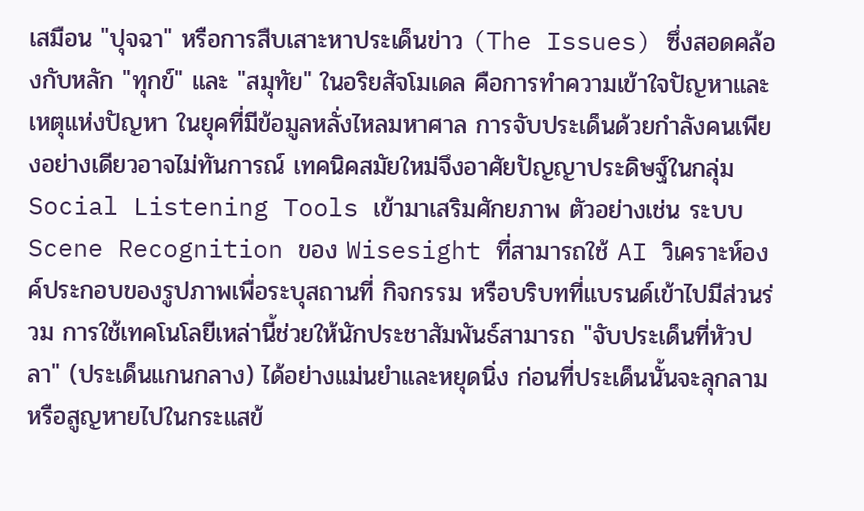เสมือน "ปุจฉา" หรือการสืบเสาะหาประเด็นข่าว (The Issues) ซึ่งสอดคล้องกับหลัก "ทุกข์" และ "สมุทัย" ในอริยสัจโมเดล คือการทำความเข้าใจปัญหาและเหตุแห่งปัญหา ในยุคที่มีข้อมูลหลั่งไหลมหาศาล การจับประเด็นด้วยกำลังคนเพียงอย่างเดียวอาจไม่ทันการณ์ เทคนิคสมัยใหม่จึงอาศัยปัญญาประดิษฐ์ในกลุ่ม Social Listening Tools เข้ามาเสริมศักยภาพ ตัวอย่างเช่น ระบบ Scene Recognition ของ Wisesight ที่สามารถใช้ AI วิเคราะห์องค์ประกอบของรูปภาพเพื่อระบุสถานที่ กิจกรรม หรือบริบทที่แบรนด์เข้าไปมีส่วนร่วม การใช้เทคโนโลยีเหล่านี้ช่วยให้นักประชาสัมพันธ์สามารถ "จับประเด็นที่หัวปลา" (ประเด็นแกนกลาง) ได้อย่างแม่นยำและหยุดนิ่ง ก่อนที่ประเด็นนั้นจะลุกลามหรือสูญหายไปในกระแสข้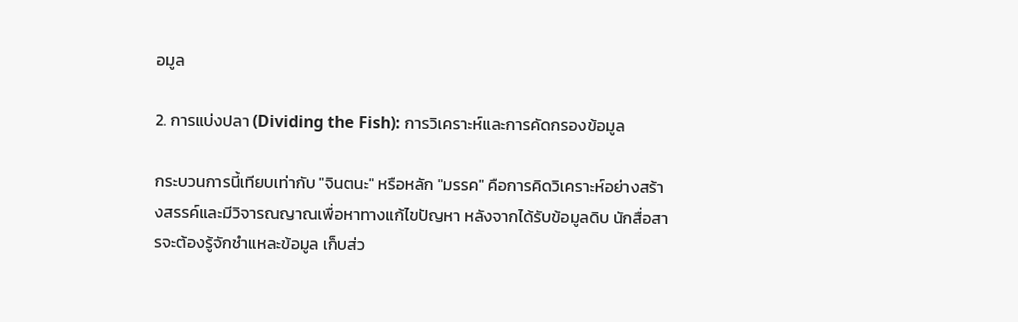อมูล

2. การแบ่งปลา (Dividing the Fish): การวิเคราะห์และการคัดกรองข้อมูล

กระบวนการนี้เทียบเท่ากับ "จินตนะ" หรือหลัก "มรรค" คือการคิดวิเคราะห์อย่างสร้างสรรค์และมีวิจารณญาณเพื่อหาทางแก้ไขปัญหา หลังจากได้รับข้อมูลดิบ นักสื่อสารจะต้องรู้จักชำแหละข้อมูล เก็บส่ว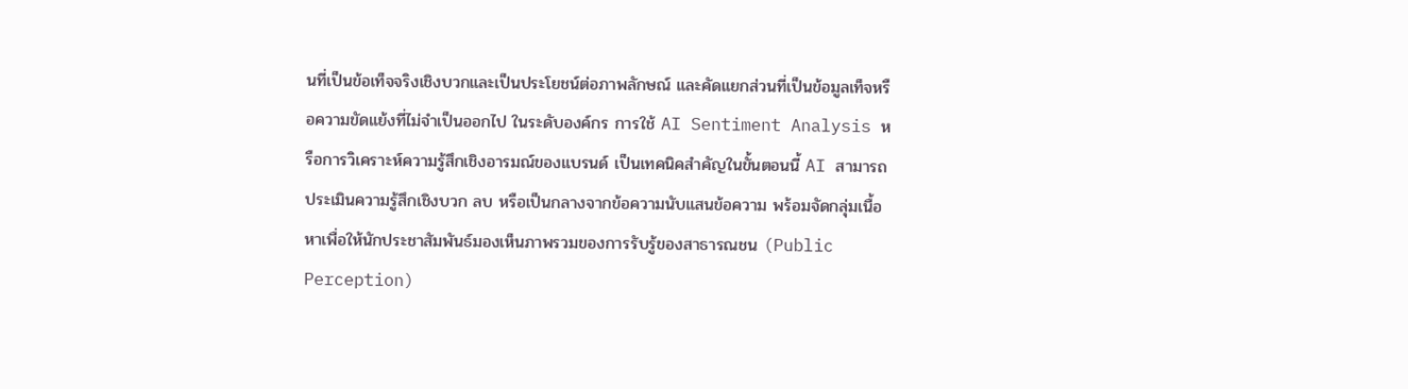นที่เป็นข้อเท็จจริงเชิงบวกและเป็นประโยชน์ต่อภาพลักษณ์ และคัดแยกส่วนที่เป็นข้อมูลเท็จหรือความขัดแย้งที่ไม่จำเป็นออกไป ในระดับองค์กร การใช้ AI Sentiment Analysis หรือการวิเคราะห์ความรู้สึกเชิงอารมณ์ของแบรนด์ เป็นเทคนิคสำคัญในขั้นตอนนี้ AI สามารถประเมินความรู้สึกเชิงบวก ลบ หรือเป็นกลางจากข้อความนับแสนข้อความ พร้อมจัดกลุ่มเนื้อหาเพื่อให้นักประชาสัมพันธ์มองเห็นภาพรวมของการรับรู้ของสาธารณชน (Public Perception)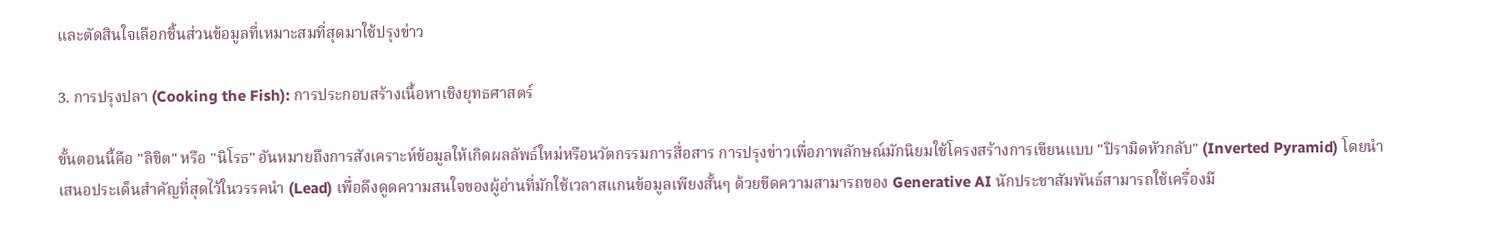และตัดสินใจเลือกชิ้นส่วนข้อมูลที่เหมาะสมที่สุดมาใช้ปรุงข่าว

3. การปรุงปลา (Cooking the Fish): การประกอบสร้างเนื้อหาเชิงยุทธศาสตร์

ขั้นตอนนี้คือ "ลิขิต" หรือ "นิโรธ" อันหมายถึงการสังเคราะห์ข้อมูลให้เกิดผลลัพธ์ใหม่หรือนวัตกรรมการสื่อสาร การปรุงข่าวเพื่อภาพลักษณ์มักนิยมใช้โครงสร้างการเขียนแบบ "ปิรามิดหัวกลับ" (Inverted Pyramid) โดยนำเสนอประเด็นสำคัญที่สุดไว้ในวรรคนำ (Lead) เพื่อดึงดูดความสนใจของผู้อ่านที่มักใช้เวลาสแกนข้อมูลเพียงสั้นๆ ด้วยขีดความสามารถของ Generative AI นักประชาสัมพันธ์สามารถใช้เครื่องมื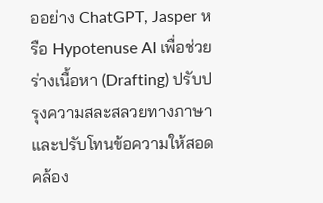ออย่าง ChatGPT, Jasper หรือ Hypotenuse AI เพื่อช่วยร่างเนื้อหา (Drafting) ปรับปรุงความสละสลวยทางภาษา และปรับโทนข้อความให้สอดคล้อง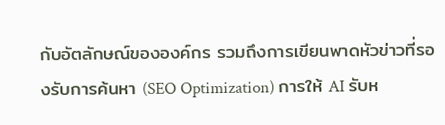กับอัตลักษณ์ขององค์กร รวมถึงการเขียนพาดหัวข่าวที่รองรับการค้นหา (SEO Optimization) การให้ AI รับห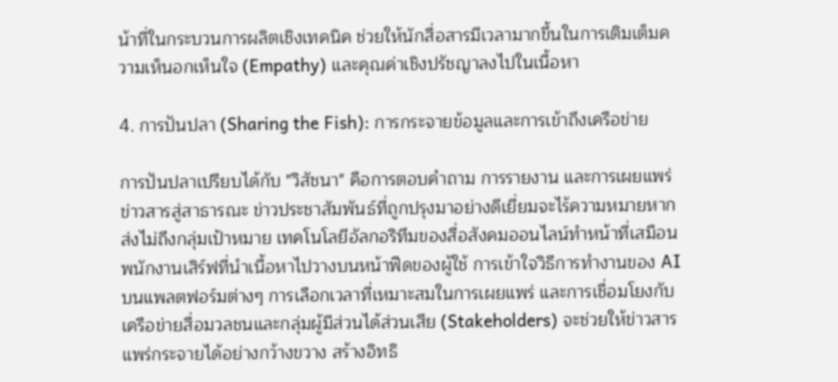น้าที่ในกระบวนการผลิตเชิงเทคนิค ช่วยให้นักสื่อสารมีเวลามากขึ้นในการเติมเต็มความเห็นอกเห็นใจ (Empathy) และคุณค่าเชิงปรัชญาลงไปในเนื้อหา

4. การปันปลา (Sharing the Fish): การกระจายข้อมูลและการเข้าถึงเครือข่าย

การปันปลาเปรียบได้กับ "วิสัชนา" คือการตอบคำถาม การรายงาน และการเผยแพร่ข่าวสารสู่สาธารณะ ข่าวประชาสัมพันธ์ที่ถูกปรุงมาอย่างดีเยี่ยมจะไร้ความหมายหากส่งไม่ถึงกลุ่มเป้าหมาย เทคโนโลยีอัลกอริทึมของสื่อสังคมออนไลน์ทำหน้าที่เสมือนพนักงานเสิร์ฟที่นำเนื้อหาไปวางบนหน้าฟีดของผู้ใช้ การเข้าใจวิธีการทำงานของ AI บนแพลตฟอร์มต่างๆ การเลือกเวลาที่เหมาะสมในการเผยแพร่ และการเชื่อมโยงกับเครือข่ายสื่อมวลชนและกลุ่มผู้มีส่วนได้ส่วนเสีย (Stakeholders) จะช่วยให้ข่าวสารแพร่กระจายได้อย่างกว้างขวาง สร้างอิทธิ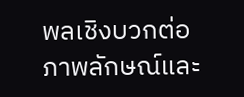พลเชิงบวกต่อภาพลักษณ์และ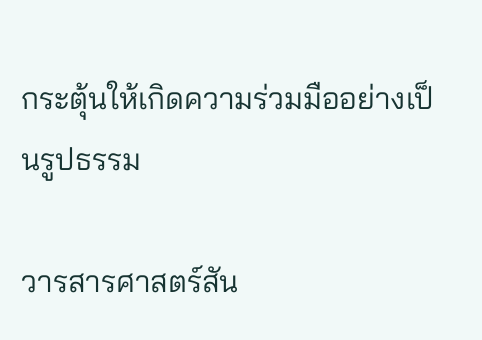กระตุ้นให้เกิดความร่วมมืออย่างเป็นรูปธรรม

วารสารศาสตร์สัน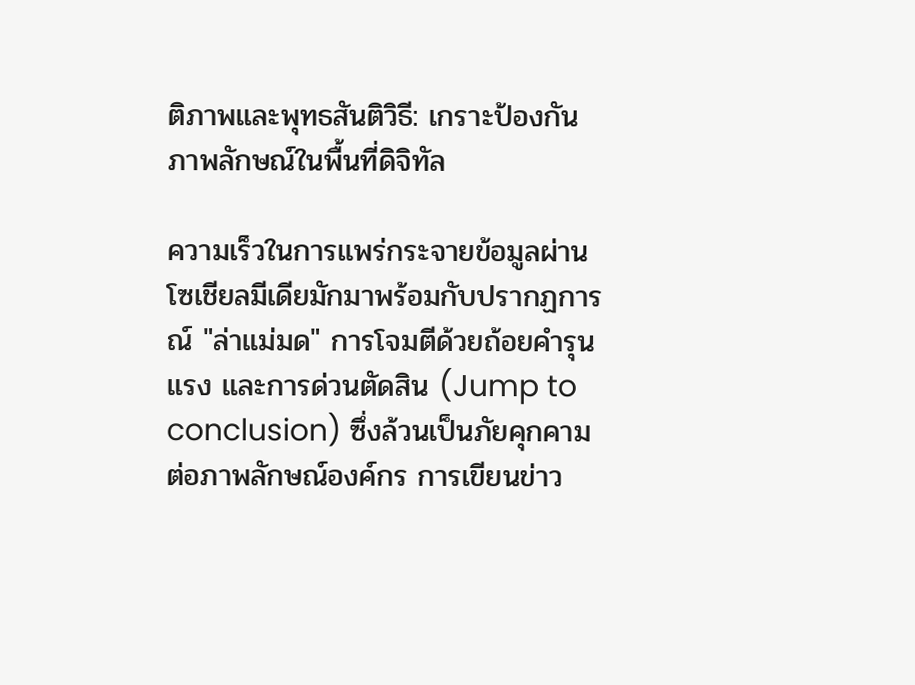ติภาพและพุทธสันติวิธี: เกราะป้องกันภาพลักษณ์ในพื้นที่ดิจิทัล

ความเร็วในการแพร่กระจายข้อมูลผ่านโซเชียลมีเดียมักมาพร้อมกับปรากฏการณ์ "ล่าแม่มด" การโจมตีด้วยถ้อยคำรุนแรง และการด่วนตัดสิน (Jump to conclusion) ซึ่งล้วนเป็นภัยคุกคามต่อภาพลักษณ์องค์กร การเขียนข่าว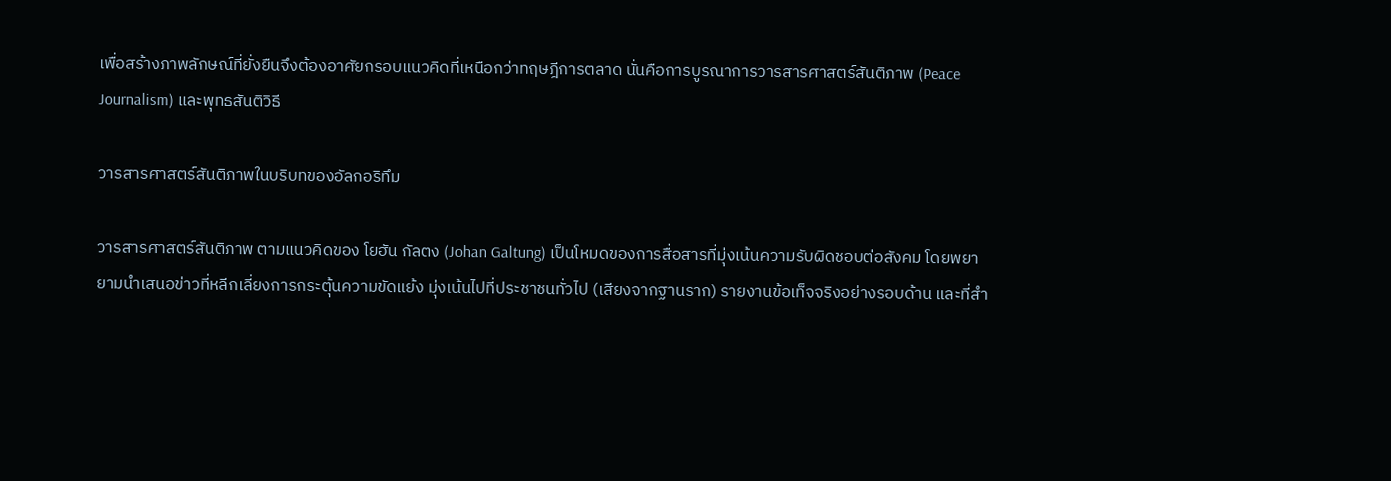เพื่อสร้างภาพลักษณ์ที่ยั่งยืนจึงต้องอาศัยกรอบแนวคิดที่เหนือกว่าทฤษฎีการตลาด นั่นคือการบูรณาการวารสารศาสตร์สันติภาพ (Peace Journalism) และพุทธสันติวิธี

วารสารศาสตร์สันติภาพในบริบทของอัลกอริทึม

วารสารศาสตร์สันติภาพ ตามแนวคิดของ โยฮัน กัลตง (Johan Galtung) เป็นโหมดของการสื่อสารที่มุ่งเน้นความรับผิดชอบต่อสังคม โดยพยายามนำเสนอข่าวที่หลีกเลี่ยงการกระตุ้นความขัดแย้ง มุ่งเน้นไปที่ประชาชนทั่วไป (เสียงจากฐานราก) รายงานข้อเท็จจริงอย่างรอบด้าน และที่สำ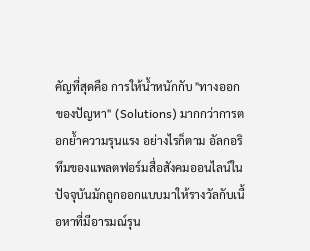คัญที่สุดคือ การให้น้ำหนักกับ "ทางออกของปัญหา" (Solutions) มากกว่าการตอกย้ำความรุนแรง อย่างไรก็ตาม อัลกอริทึมของแพลตฟอร์มสื่อสังคมออนไลน์ในปัจจุบันมักถูกออกแบบมาให้รางวัลกับเนื้อหาที่มีอารมณ์รุน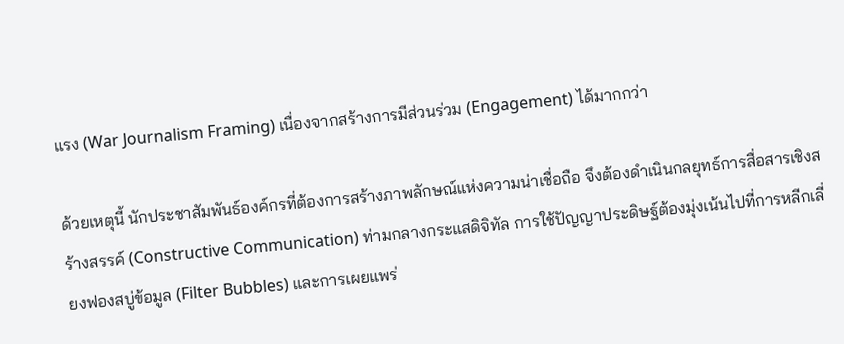แรง (War Journalism Framing) เนื่องจากสร้างการมีส่วนร่วม (Engagement) ได้มากกว่า

ด้วยเหตุนี้ นักประชาสัมพันธ์องค์กรที่ต้องการสร้างภาพลักษณ์แห่งความน่าเชื่อถือ จึงต้องดำเนินกลยุทธ์การสื่อสารเชิงสร้างสรรค์ (Constructive Communication) ท่ามกลางกระแสดิจิทัล การใช้ปัญญาประดิษฐ์ต้องมุ่งเน้นไปที่การหลีกเลี่ยงฟองสบู่ข้อมูล (Filter Bubbles) และการเผยแพร่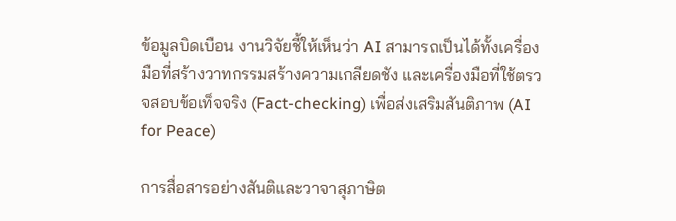ข้อมูลบิดเบือน งานวิจัยชี้ให้เห็นว่า AI สามารถเป็นได้ทั้งเครื่องมือที่สร้างวาทกรรมสร้างความเกลียดชัง และเครื่องมือที่ใช้ตรวจสอบข้อเท็จจริง (Fact-checking) เพื่อส่งเสริมสันติภาพ (AI for Peace)

การสื่อสารอย่างสันติและวาจาสุภาษิต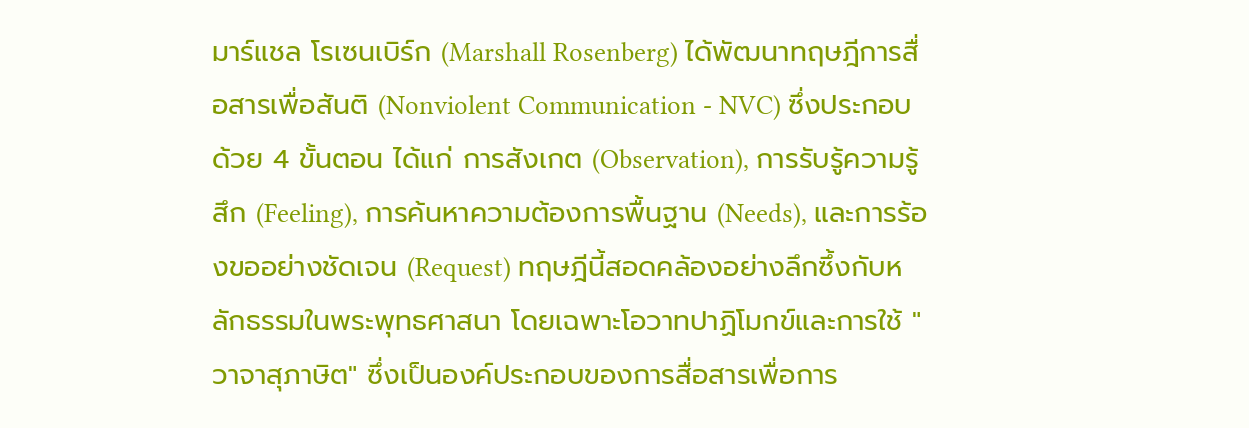มาร์แชล โรเซนเบิร์ก (Marshall Rosenberg) ได้พัฒนาทฤษฎีการสื่อสารเพื่อสันติ (Nonviolent Communication - NVC) ซึ่งประกอบด้วย 4 ขั้นตอน ได้แก่ การสังเกต (Observation), การรับรู้ความรู้สึก (Feeling), การค้นหาความต้องการพื้นฐาน (Needs), และการร้องขออย่างชัดเจน (Request) ทฤษฎีนี้สอดคล้องอย่างลึกซึ้งกับหลักธรรมในพระพุทธศาสนา โดยเฉพาะโอวาทปาฏิโมกข์และการใช้ "วาจาสุภาษิต" ซึ่งเป็นองค์ประกอบของการสื่อสารเพื่อการ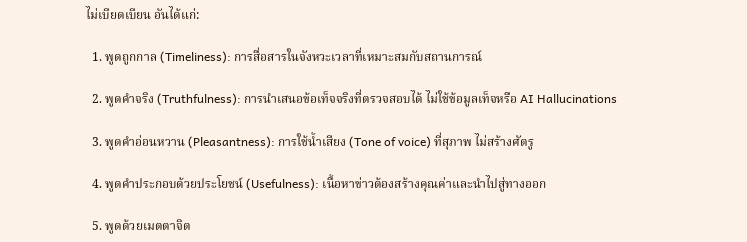ไม่เบียดเบียน อันได้แก่:

  1. พูดถูกกาล (Timeliness): การสื่อสารในจังหวะเวลาที่เหมาะสมกับสถานการณ์

  2. พูดคำจริง (Truthfulness): การนำเสนอข้อเท็จจริงที่ตรวจสอบได้ ไม่ใช้ข้อมูลเท็จหรือ AI Hallucinations

  3. พูดคำอ่อนหวาน (Pleasantness): การใช้น้ำเสียง (Tone of voice) ที่สุภาพ ไม่สร้างศัตรู

  4. พูดคำประกอบด้วยประโยชน์ (Usefulness): เนื้อหาข่าวต้องสร้างคุณค่าและนำไปสู่ทางออก

  5. พูดด้วยเมตตาจิต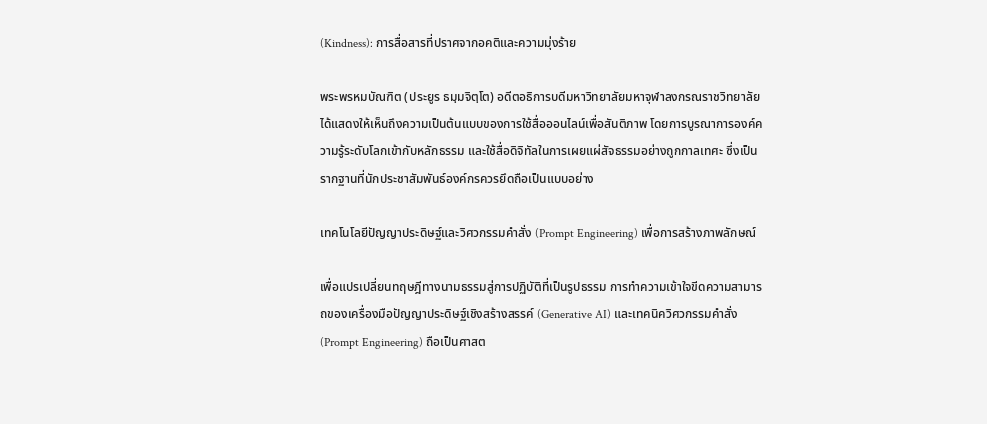(Kindness): การสื่อสารที่ปราศจากอคติและความมุ่งร้าย

พระพรหมบัณฑิต (ประยูร ธมฺมจิตฺโต) อดีตอธิการบดีมหาวิทยาลัยมหาจุฬาลงกรณราชวิทยาลัย ได้แสดงให้เห็นถึงความเป็นต้นแบบของการใช้สื่อออนไลน์เพื่อสันติภาพ โดยการบูรณาการองค์ความรู้ระดับโลกเข้ากับหลักธรรม และใช้สื่อดิจิทัลในการเผยแผ่สัจธรรมอย่างถูกกาลเทศะ ซึ่งเป็นรากฐานที่นักประชาสัมพันธ์องค์กรควรยึดถือเป็นแบบอย่าง

เทคโนโลยีปัญญาประดิษฐ์และวิศวกรรมคำสั่ง (Prompt Engineering) เพื่อการสร้างภาพลักษณ์

เพื่อแปรเปลี่ยนทฤษฎีทางนามธรรมสู่การปฏิบัติที่เป็นรูปธรรม การทำความเข้าใจขีดความสามารถของเครื่องมือปัญญาประดิษฐ์เชิงสร้างสรรค์ (Generative AI) และเทคนิควิศวกรรมคำสั่ง (Prompt Engineering) ถือเป็นศาสต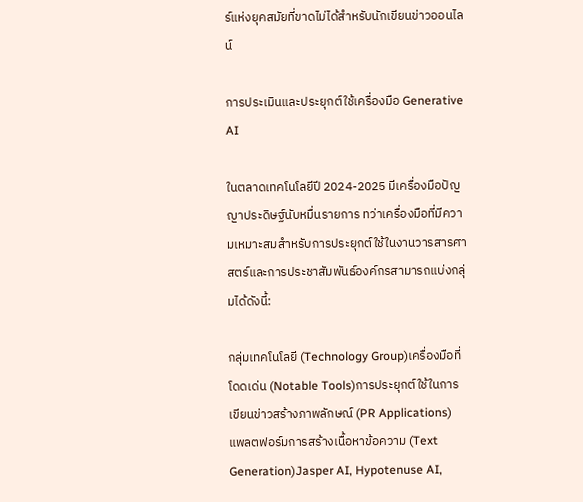ร์แห่งยุคสมัยที่ขาดไม่ได้สำหรับนักเขียนข่าวออนไลน์

การประเมินและประยุกต์ใช้เครื่องมือ Generative AI

ในตลาดเทคโนโลยีปี 2024-2025 มีเครื่องมือปัญญาประดิษฐ์นับหมื่นรายการ ทว่าเครื่องมือที่มีความเหมาะสมสำหรับการประยุกต์ใช้ในงานวารสารศาสตร์และการประชาสัมพันธ์องค์กรสามารถแบ่งกลุ่มได้ดังนี้:

กลุ่มเทคโนโลยี (Technology Group)เครื่องมือที่โดดเด่น (Notable Tools)การประยุกต์ใช้ในการเขียนข่าวสร้างภาพลักษณ์ (PR Applications)
แพลตฟอร์มการสร้างเนื้อหาข้อความ (Text Generation)Jasper AI, Hypotenuse AI,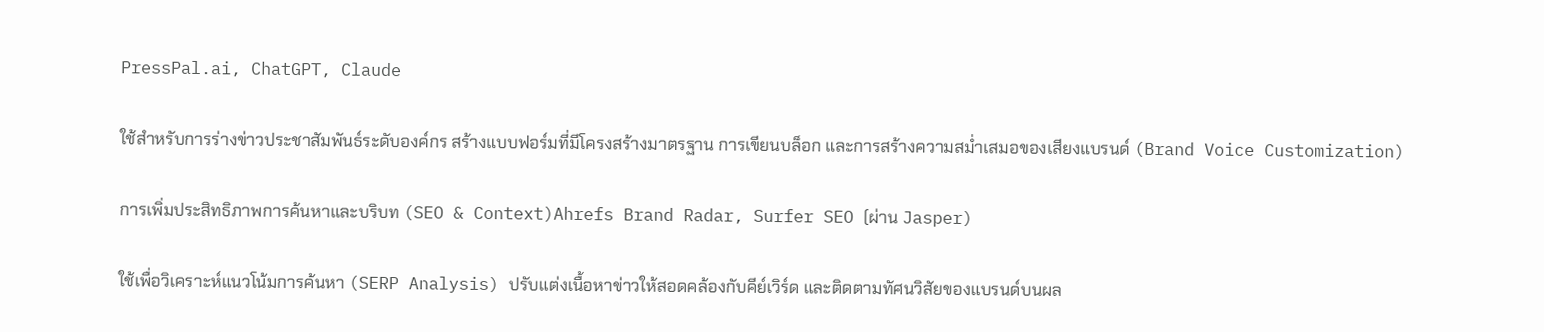PressPal.ai, ChatGPT, Claude

ใช้สำหรับการร่างข่าวประชาสัมพันธ์ระดับองค์กร สร้างแบบฟอร์มที่มีโครงสร้างมาตรฐาน การเขียนบล็อก และการสร้างความสม่ำเสมอของเสียงแบรนด์ (Brand Voice Customization)

การเพิ่มประสิทธิภาพการค้นหาและบริบท (SEO & Context)Ahrefs Brand Radar, Surfer SEO (ผ่าน Jasper)

ใช้เพื่อวิเคราะห์แนวโน้มการค้นหา (SERP Analysis) ปรับแต่งเนื้อหาข่าวให้สอดคล้องกับคีย์เวิร์ด และติดตามทัศนวิสัยของแบรนด์บนผล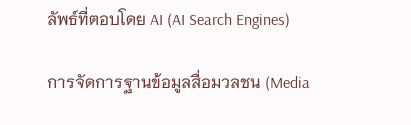ลัพธ์ที่ตอบโดย AI (AI Search Engines)

การจัดการฐานข้อมูลสื่อมวลชน (Media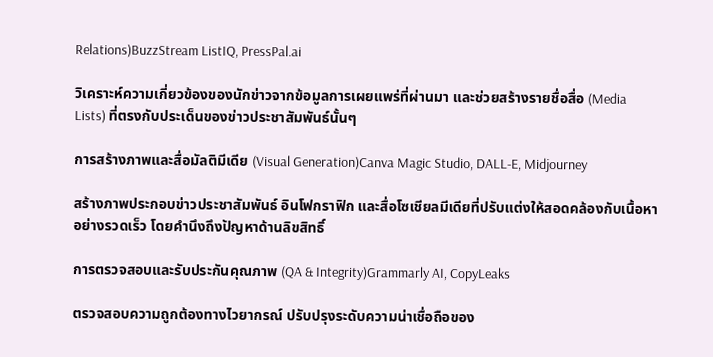Relations)BuzzStream ListIQ, PressPal.ai

วิเคราะห์ความเกี่ยวข้องของนักข่าวจากข้อมูลการเผยแพร่ที่ผ่านมา และช่วยสร้างรายชื่อสื่อ (Media Lists) ที่ตรงกับประเด็นของข่าวประชาสัมพันธ์นั้นๆ

การสร้างภาพและสื่อมัลติมีเดีย (Visual Generation)Canva Magic Studio, DALL-E, Midjourney

สร้างภาพประกอบข่าวประชาสัมพันธ์ อินโฟกราฟิก และสื่อโซเชียลมีเดียที่ปรับแต่งให้สอดคล้องกับเนื้อหาอย่างรวดเร็ว โดยคำนึงถึงปัญหาด้านลิขสิทธิ์

การตรวจสอบและรับประกันคุณภาพ (QA & Integrity)Grammarly AI, CopyLeaks

ตรวจสอบความถูกต้องทางไวยากรณ์ ปรับปรุงระดับความน่าเชื่อถือของ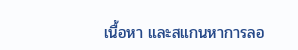เนื้อหา และสแกนหาการลอ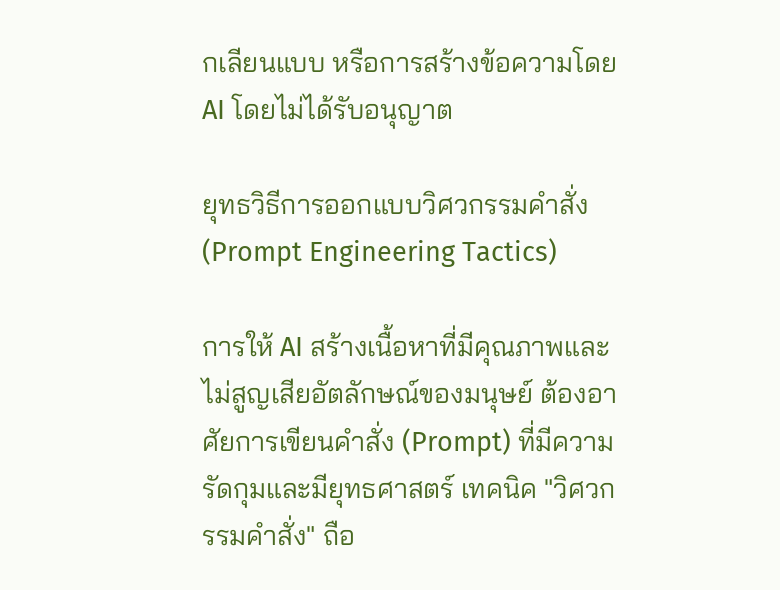กเลียนแบบ หรือการสร้างข้อความโดย AI โดยไม่ได้รับอนุญาต

ยุทธวิธีการออกแบบวิศวกรรมคำสั่ง (Prompt Engineering Tactics)

การให้ AI สร้างเนื้อหาที่มีคุณภาพและไม่สูญเสียอัตลักษณ์ของมนุษย์ ต้องอาศัยการเขียนคำสั่ง (Prompt) ที่มีความรัดกุมและมียุทธศาสตร์ เทคนิค "วิศวกรรมคำสั่ง" ถือ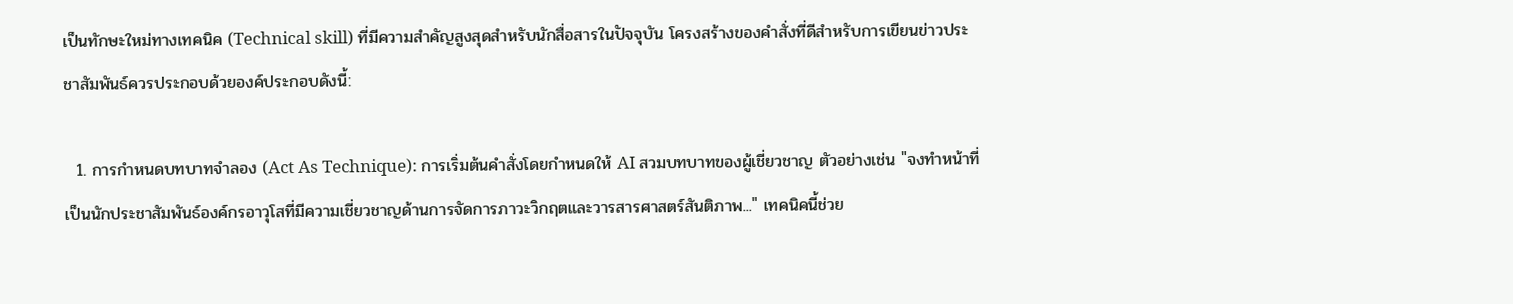เป็นทักษะใหม่ทางเทคนิค (Technical skill) ที่มีความสำคัญสูงสุดสำหรับนักสื่อสารในปัจจุบัน โครงสร้างของคำสั่งที่ดีสำหรับการเขียนข่าวประชาสัมพันธ์ควรประกอบด้วยองค์ประกอบดังนี้:

  1. การกำหนดบทบาทจำลอง (Act As Technique): การเริ่มต้นคำสั่งโดยกำหนดให้ AI สวมบทบาทของผู้เชี่ยวชาญ ตัวอย่างเช่น "จงทำหน้าที่เป็นนักประชาสัมพันธ์องค์กรอาวุโสที่มีความเชี่ยวชาญด้านการจัดการภาวะวิกฤตและวารสารศาสตร์สันติภาพ..." เทคนิคนี้ช่วย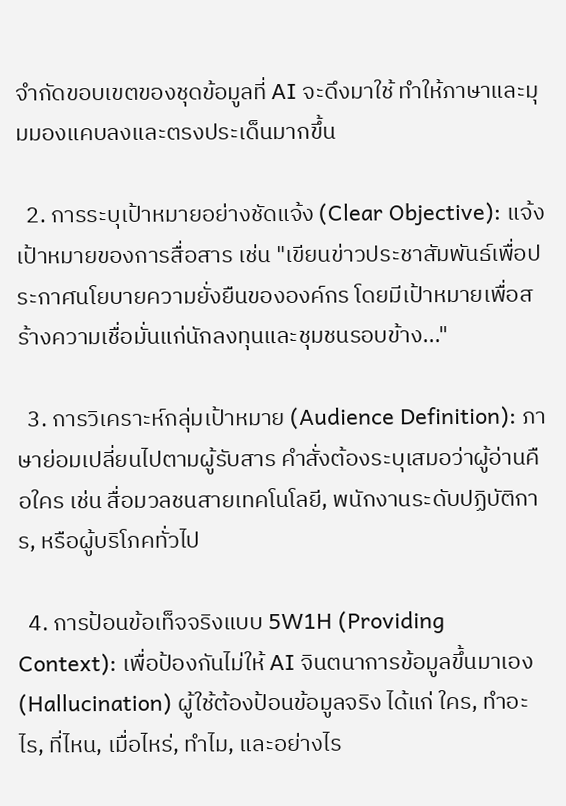จำกัดขอบเขตของชุดข้อมูลที่ AI จะดึงมาใช้ ทำให้ภาษาและมุมมองแคบลงและตรงประเด็นมากขึ้น

  2. การระบุเป้าหมายอย่างชัดแจ้ง (Clear Objective): แจ้งเป้าหมายของการสื่อสาร เช่น "เขียนข่าวประชาสัมพันธ์เพื่อประกาศนโยบายความยั่งยืนขององค์กร โดยมีเป้าหมายเพื่อสร้างความเชื่อมั่นแก่นักลงทุนและชุมชนรอบข้าง..."

  3. การวิเคราะห์กลุ่มเป้าหมาย (Audience Definition): ภาษาย่อมเปลี่ยนไปตามผู้รับสาร คำสั่งต้องระบุเสมอว่าผู้อ่านคือใคร เช่น สื่อมวลชนสายเทคโนโลยี, พนักงานระดับปฏิบัติการ, หรือผู้บริโภคทั่วไป

  4. การป้อนข้อเท็จจริงแบบ 5W1H (Providing Context): เพื่อป้องกันไม่ให้ AI จินตนาการข้อมูลขึ้นมาเอง (Hallucination) ผู้ใช้ต้องป้อนข้อมูลจริง ได้แก่ ใคร, ทำอะไร, ที่ไหน, เมื่อไหร่, ทำไม, และอย่างไร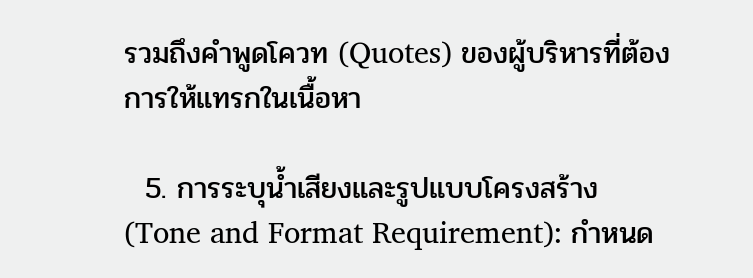รวมถึงคำพูดโควท (Quotes) ของผู้บริหารที่ต้องการให้แทรกในเนื้อหา

  5. การระบุน้ำเสียงและรูปแบบโครงสร้าง (Tone and Format Requirement): กำหนด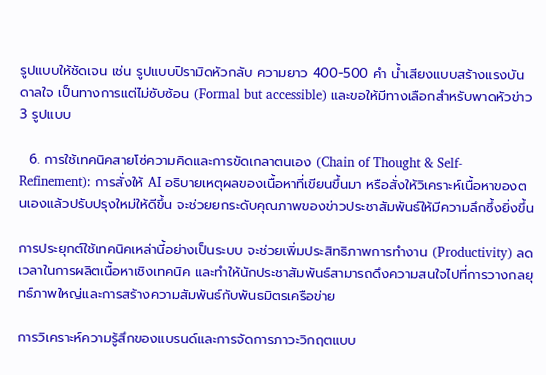รูปแบบให้ชัดเจน เช่น รูปแบบปิรามิดหัวกลับ ความยาว 400-500 คำ น้ำเสียงแบบสร้างแรงบันดาลใจ เป็นทางการแต่ไม่ซับซ้อน (Formal but accessible) และขอให้มีทางเลือกสำหรับพาดหัวข่าว 3 รูปแบบ

  6. การใช้เทคนิคสายโซ่ความคิดและการขัดเกลาตนเอง (Chain of Thought & Self-Refinement): การสั่งให้ AI อธิบายเหตุผลของเนื้อหาที่เขียนขึ้นมา หรือสั่งให้วิเคราะห์เนื้อหาของตนเองแล้วปรับปรุงใหม่ให้ดีขึ้น จะช่วยยกระดับคุณภาพของข่าวประชาสัมพันธ์ให้มีความลึกซึ้งยิ่งขึ้น

การประยุกต์ใช้เทคนิคเหล่านี้อย่างเป็นระบบ จะช่วยเพิ่มประสิทธิภาพการทำงาน (Productivity) ลดเวลาในการผลิตเนื้อหาเชิงเทคนิค และทำให้นักประชาสัมพันธ์สามารถดึงความสนใจไปที่การวางกลยุทธ์ภาพใหญ่และการสร้างความสัมพันธ์กับพันธมิตรเครือข่าย

การวิเคราะห์ความรู้สึกของแบรนด์และการจัดการภาวะวิกฤตแบบ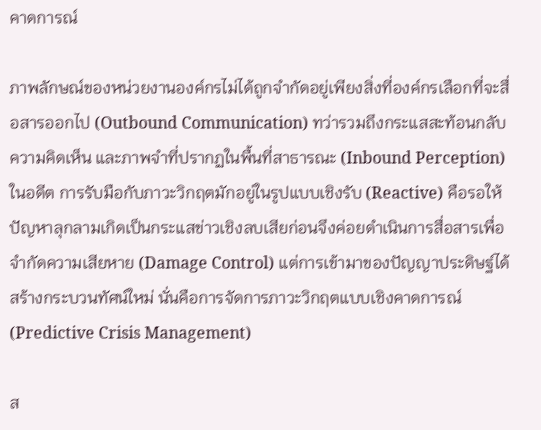คาดการณ์

ภาพลักษณ์ของหน่วยงานองค์กรไม่ได้ถูกจำกัดอยู่เพียงสิ่งที่องค์กรเลือกที่จะสื่อสารออกไป (Outbound Communication) ทว่ารวมถึงกระแสสะท้อนกลับ ความคิดเห็น และภาพจำที่ปรากฏในพื้นที่สาธารณะ (Inbound Perception) ในอดีต การรับมือกับภาวะวิกฤตมักอยู่ในรูปแบบเชิงรับ (Reactive) คือรอให้ปัญหาลุกลามเกิดเป็นกระแสข่าวเชิงลบเสียก่อนจึงค่อยดำเนินการสื่อสารเพื่อจำกัดความเสียหาย (Damage Control) แต่การเข้ามาของปัญญาประดิษฐ์ได้สร้างกระบวนทัศน์ใหม่ นั่นคือการจัดการภาวะวิกฤตแบบเชิงคาดการณ์ (Predictive Crisis Management)

ส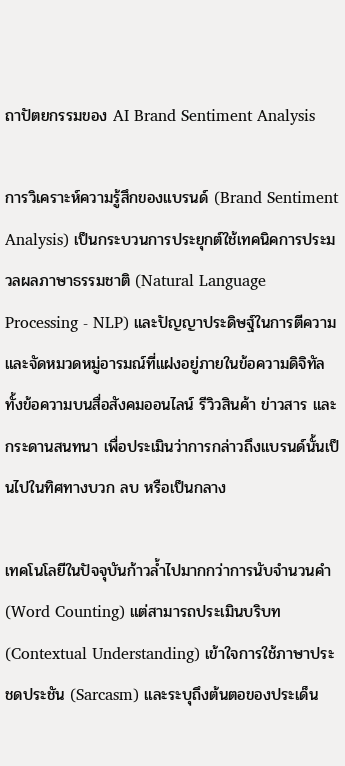ถาปัตยกรรมของ AI Brand Sentiment Analysis

การวิเคราะห์ความรู้สึกของแบรนด์ (Brand Sentiment Analysis) เป็นกระบวนการประยุกต์ใช้เทคนิคการประมวลผลภาษาธรรมชาติ (Natural Language Processing - NLP) และปัญญาประดิษฐ์ในการตีความและจัดหมวดหมู่อารมณ์ที่แฝงอยู่ภายในข้อความดิจิทัล ทั้งข้อความบนสื่อสังคมออนไลน์ รีวิวสินค้า ข่าวสาร และกระดานสนทนา เพื่อประเมินว่าการกล่าวถึงแบรนด์นั้นเป็นไปในทิศทางบวก ลบ หรือเป็นกลาง

เทคโนโลยีในปัจจุบันก้าวล้ำไปมากกว่าการนับจำนวนคำ (Word Counting) แต่สามารถประเมินบริบท (Contextual Understanding) เข้าใจการใช้ภาษาประชดประชัน (Sarcasm) และระบุถึงต้นตอของประเด็น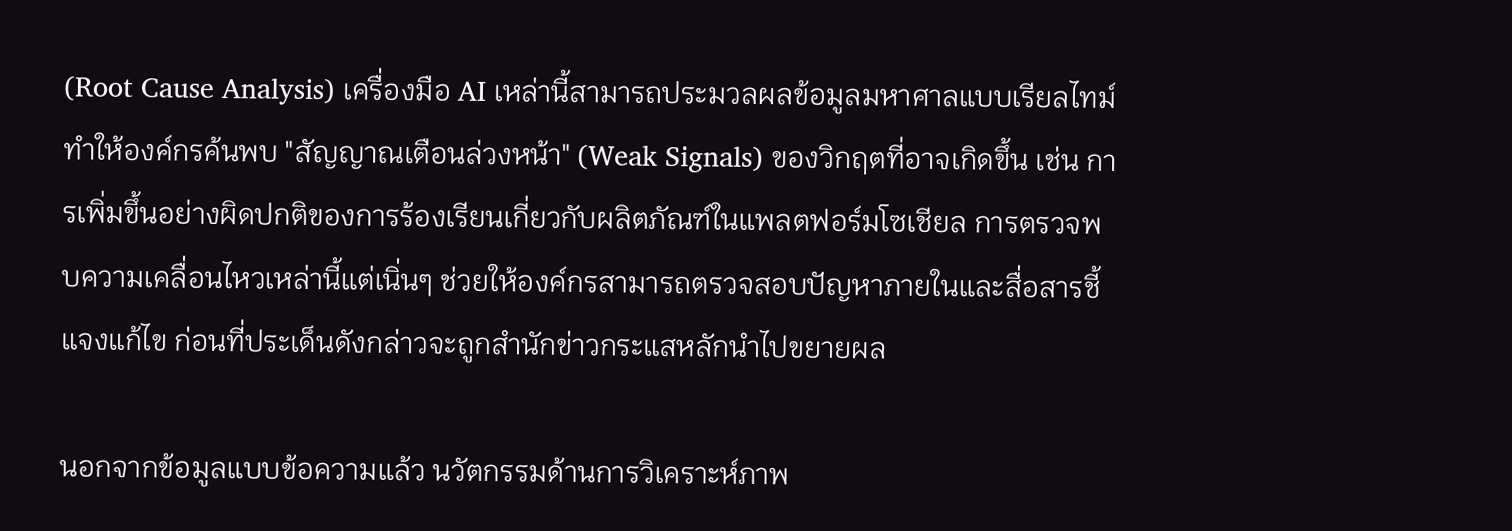(Root Cause Analysis) เครื่องมือ AI เหล่านี้สามารถประมวลผลข้อมูลมหาศาลแบบเรียลไทม์ ทำให้องค์กรค้นพบ "สัญญาณเตือนล่วงหน้า" (Weak Signals) ของวิกฤตที่อาจเกิดขึ้น เช่น การเพิ่มขึ้นอย่างผิดปกติของการร้องเรียนเกี่ยวกับผลิตภัณฑ์ในแพลตฟอร์มโซเชียล การตรวจพบความเคลื่อนไหวเหล่านี้แต่เนิ่นๆ ช่วยให้องค์กรสามารถตรวจสอบปัญหาภายในและสื่อสารชี้แจงแก้ไข ก่อนที่ประเด็นดังกล่าวจะถูกสำนักข่าวกระแสหลักนำไปขยายผล

นอกจากข้อมูลแบบข้อความแล้ว นวัตกรรมด้านการวิเคราะห์ภาพ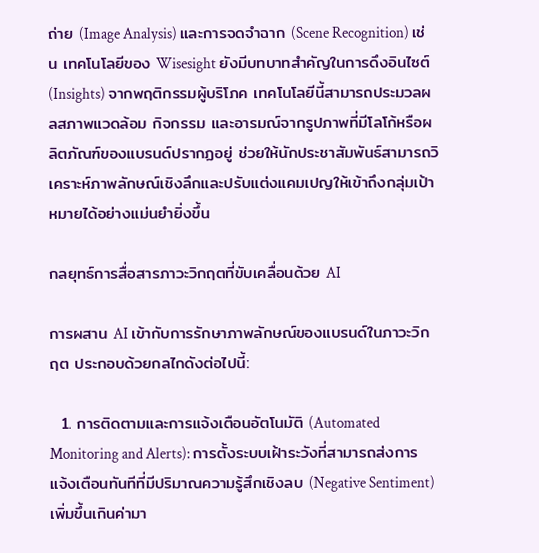ถ่าย (Image Analysis) และการจดจำฉาก (Scene Recognition) เช่น เทคโนโลยีของ Wisesight ยังมีบทบาทสำคัญในการดึงอินไซต์ (Insights) จากพฤติกรรมผู้บริโภค เทคโนโลยีนี้สามารถประมวลผลสภาพแวดล้อม กิจกรรม และอารมณ์จากรูปภาพที่มีโลโก้หรือผลิตภัณฑ์ของแบรนด์ปรากฏอยู่ ช่วยให้นักประชาสัมพันธ์สามารถวิเคราะห์ภาพลักษณ์เชิงลึกและปรับแต่งแคมเปญให้เข้าถึงกลุ่มเป้าหมายได้อย่างแม่นยำยิ่งขึ้น

กลยุทธ์การสื่อสารภาวะวิกฤตที่ขับเคลื่อนด้วย AI

การผสาน AI เข้ากับการรักษาภาพลักษณ์ของแบรนด์ในภาวะวิกฤต ประกอบด้วยกลไกดังต่อไปนี้:

  1. การติดตามและการแจ้งเตือนอัตโนมัติ (Automated Monitoring and Alerts): การตั้งระบบเฝ้าระวังที่สามารถส่งการแจ้งเตือนทันทีที่มีปริมาณความรู้สึกเชิงลบ (Negative Sentiment) เพิ่มขึ้นเกินค่ามา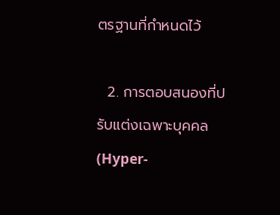ตรฐานที่กำหนดไว้

  2. การตอบสนองที่ปรับแต่งเฉพาะบุคคล (Hyper-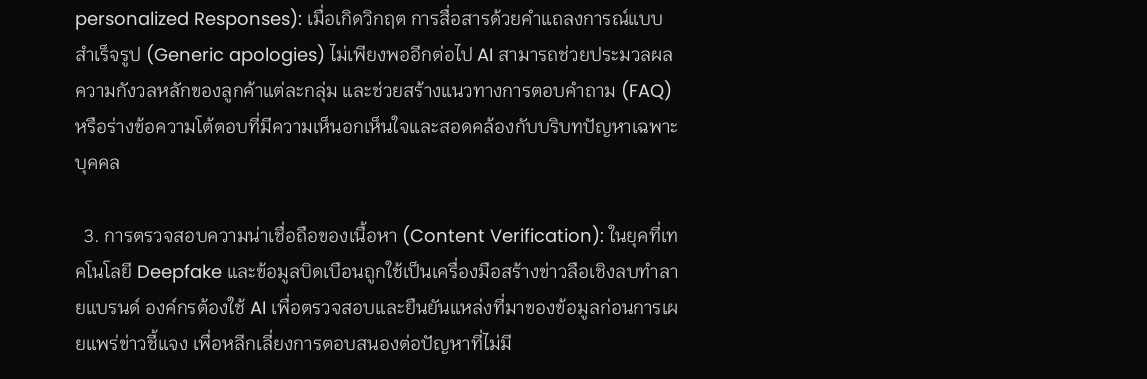personalized Responses): เมื่อเกิดวิกฤต การสื่อสารด้วยคำแถลงการณ์แบบสำเร็จรูป (Generic apologies) ไม่เพียงพออีกต่อไป AI สามารถช่วยประมวลผลความกังวลหลักของลูกค้าแต่ละกลุ่ม และช่วยสร้างแนวทางการตอบคำถาม (FAQ) หรือร่างข้อความโต้ตอบที่มีความเห็นอกเห็นใจและสอดคล้องกับบริบทปัญหาเฉพาะบุคคล

  3. การตรวจสอบความน่าเชื่อถือของเนื้อหา (Content Verification): ในยุคที่เทคโนโลยี Deepfake และข้อมูลบิดเบือนถูกใช้เป็นเครื่องมือสร้างข่าวลือเชิงลบทำลายแบรนด์ องค์กรต้องใช้ AI เพื่อตรวจสอบและยืนยันแหล่งที่มาของข้อมูลก่อนการเผยแพร่ข่าวชี้แจง เพื่อหลีกเลี่ยงการตอบสนองต่อปัญหาที่ไม่มี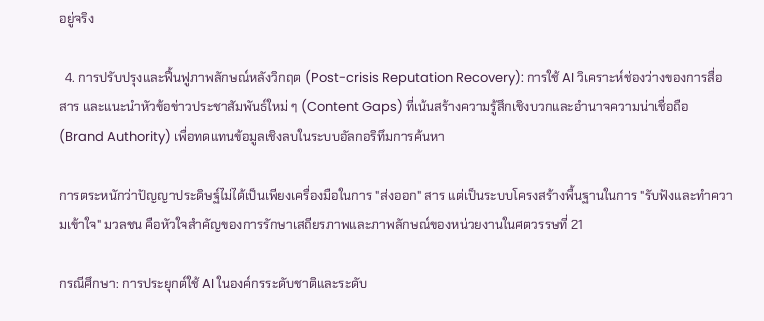อยู่จริง

  4. การปรับปรุงและฟื้นฟูภาพลักษณ์หลังวิกฤต (Post-crisis Reputation Recovery): การใช้ AI วิเคราะห์ช่องว่างของการสื่อสาร และแนะนำหัวข้อข่าวประชาสัมพันธ์ใหม่ ๆ (Content Gaps) ที่เน้นสร้างความรู้สึกเชิงบวกและอำนาจความน่าเชื่อถือ (Brand Authority) เพื่อทดแทนข้อมูลเชิงลบในระบบอัลกอริทึมการค้นหา

การตระหนักว่าปัญญาประดิษฐ์ไม่ได้เป็นเพียงเครื่องมือในการ "ส่งออก" สาร แต่เป็นระบบโครงสร้างพื้นฐานในการ "รับฟังและทำความเข้าใจ" มวลชน คือหัวใจสำคัญของการรักษาเสถียรภาพและภาพลักษณ์ของหน่วยงานในศตวรรษที่ 21

กรณีศึกษา: การประยุกต์ใช้ AI ในองค์กรระดับชาติและระดับ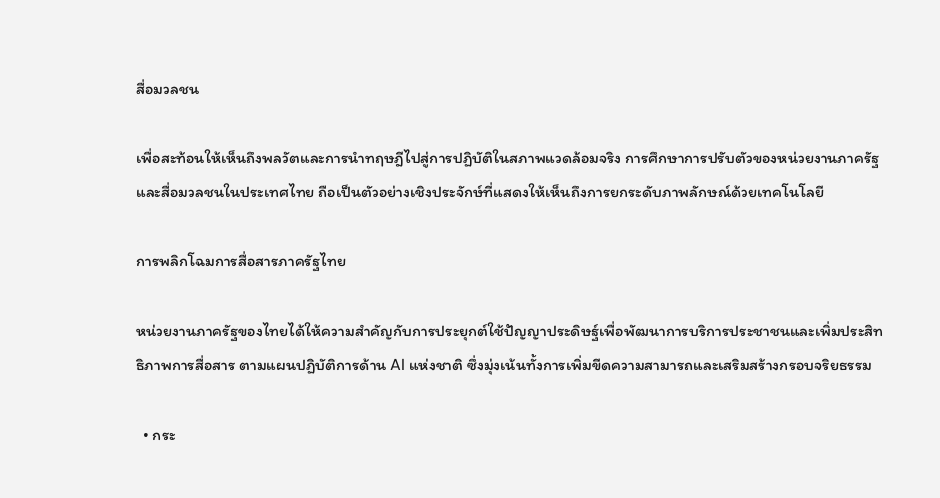สื่อมวลชน

เพื่อสะท้อนให้เห็นถึงพลวัตและการนำทฤษฎีไปสู่การปฏิบัติในสภาพแวดล้อมจริง การศึกษาการปรับตัวของหน่วยงานภาครัฐและสื่อมวลชนในประเทศไทย ถือเป็นตัวอย่างเชิงประจักษ์ที่แสดงให้เห็นถึงการยกระดับภาพลักษณ์ด้วยเทคโนโลยี

การพลิกโฉมการสื่อสารภาครัฐไทย

หน่วยงานภาครัฐของไทยได้ให้ความสำคัญกับการประยุกต์ใช้ปัญญาประดิษฐ์เพื่อพัฒนาการบริการประชาชนและเพิ่มประสิทธิภาพการสื่อสาร ตามแผนปฏิบัติการด้าน AI แห่งชาติ ซึ่งมุ่งเน้นทั้งการเพิ่มขีดความสามารถและเสริมสร้างกรอบจริยธรรม

  • กระ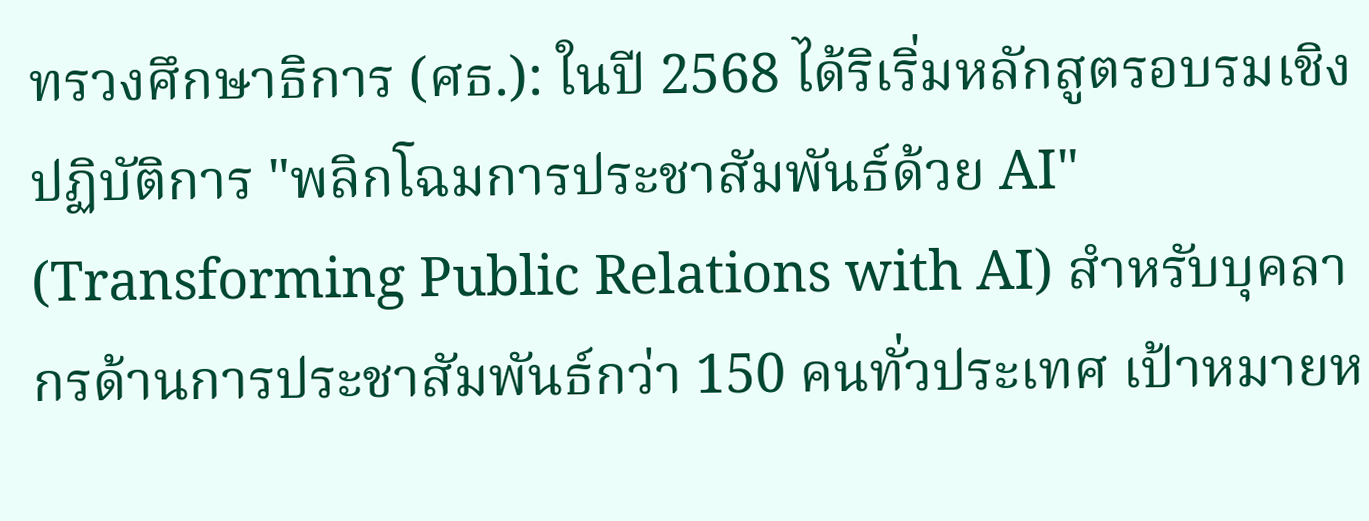ทรวงศึกษาธิการ (ศธ.): ในปี 2568 ได้ริเริ่มหลักสูตรอบรมเชิงปฏิบัติการ "พลิกโฉมการประชาสัมพันธ์ด้วย AI" (Transforming Public Relations with AI) สำหรับบุคลากรด้านการประชาสัมพันธ์กว่า 150 คนทั่วประเทศ เป้าหมายห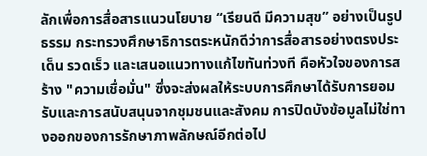ลักเพื่อการสื่อสารแนวนโยบาย “เรียนดี มีความสุข” อย่างเป็นรูปธรรม กระทรวงศึกษาธิการตระหนักดีว่าการสื่อสารอย่างตรงประเด็น รวดเร็ว และเสนอแนวทางแก้ไขทันท่วงที คือหัวใจของการสร้าง "ความเชื่อมั่น" ซึ่งจะส่งผลให้ระบบการศึกษาได้รับการยอมรับและการสนับสนุนจากชุมชนและสังคม การปิดบังข้อมูลไม่ใช่ทางออกของการรักษาภาพลักษณ์อีกต่อไป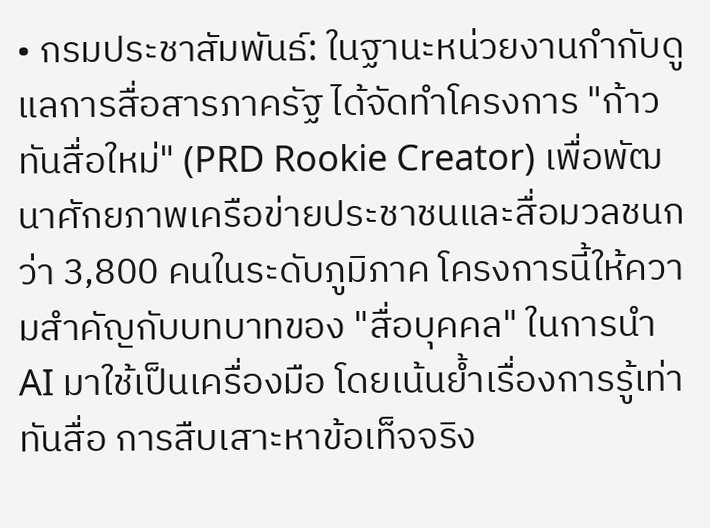• กรมประชาสัมพันธ์: ในฐานะหน่วยงานกำกับดูแลการสื่อสารภาครัฐ ได้จัดทำโครงการ "ก้าวทันสื่อใหม่" (PRD Rookie Creator) เพื่อพัฒนาศักยภาพเครือข่ายประชาชนและสื่อมวลชนกว่า 3,800 คนในระดับภูมิภาค โครงการนี้ให้ความสำคัญกับบทบาทของ "สื่อบุคคล" ในการนำ AI มาใช้เป็นเครื่องมือ โดยเน้นย้ำเรื่องการรู้เท่าทันสื่อ การสืบเสาะหาข้อเท็จจริง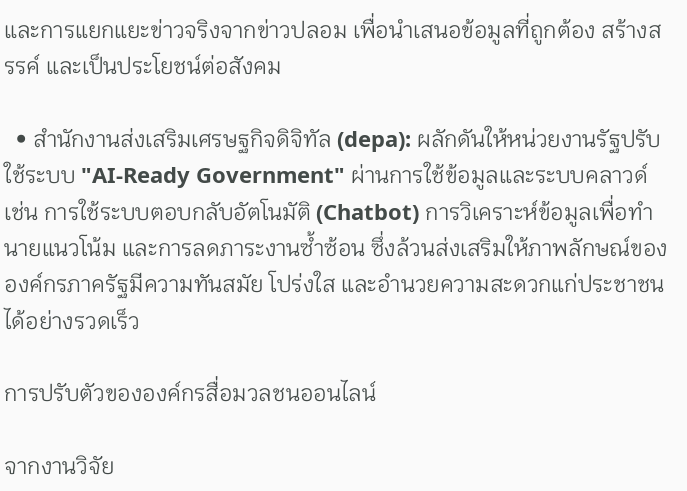และการแยกแยะข่าวจริงจากข่าวปลอม เพื่อนำเสนอข้อมูลที่ถูกต้อง สร้างสรรค์ และเป็นประโยชน์ต่อสังคม

  • สำนักงานส่งเสริมเศรษฐกิจดิจิทัล (depa): ผลักดันให้หน่วยงานรัฐปรับใช้ระบบ "AI-Ready Government" ผ่านการใช้ข้อมูลและระบบคลาวด์ เช่น การใช้ระบบตอบกลับอัตโนมัติ (Chatbot) การวิเคราะห์ข้อมูลเพื่อทำนายแนวโน้ม และการลดภาระงานซ้ำซ้อน ซึ่งล้วนส่งเสริมให้ภาพลักษณ์ขององค์กรภาครัฐมีความทันสมัย โปร่งใส และอำนวยความสะดวกแก่ประชาชนได้อย่างรวดเร็ว

การปรับตัวขององค์กรสื่อมวลชนออนไลน์

จากงานวิจัย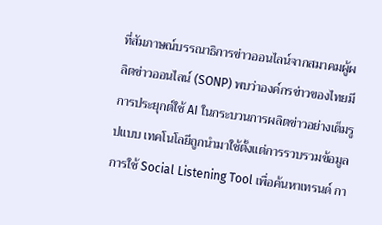ที่สัมภาษณ์บรรณาธิการข่าวออนไลน์จากสมาคมผู้ผลิตข่าวออนไลน์ (SONP) พบว่าองค์กรข่าวของไทยมีการประยุกต์ใช้ AI ในกระบวนการผลิตข่าวอย่างเต็มรูปแบบ เทคโนโลยีถูกนำมาใช้ตั้งแต่การรวบรวมข้อมูล การใช้ Social Listening Tool เพื่อค้นหาเทรนด์ กา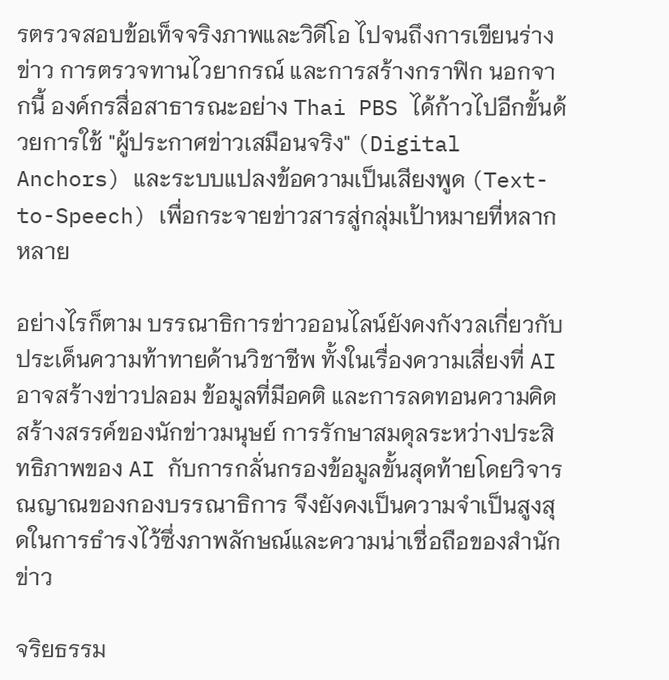รตรวจสอบข้อเท็จจริงภาพและวิดีโอ ไปจนถึงการเขียนร่างข่าว การตรวจทานไวยากรณ์ และการสร้างกราฟิก นอกจากนี้ องค์กรสื่อสาธารณะอย่าง Thai PBS ได้ก้าวไปอีกขั้นด้วยการใช้ "ผู้ประกาศข่าวเสมือนจริง" (Digital Anchors) และระบบแปลงข้อความเป็นเสียงพูด (Text-to-Speech) เพื่อกระจายข่าวสารสู่กลุ่มเป้าหมายที่หลากหลาย

อย่างไรก็ตาม บรรณาธิการข่าวออนไลน์ยังคงกังวลเกี่ยวกับประเด็นความท้าทายด้านวิชาชีพ ทั้งในเรื่องความเสี่ยงที่ AI อาจสร้างข่าวปลอม ข้อมูลที่มีอคติ และการลดทอนความคิดสร้างสรรค์ของนักข่าวมนุษย์ การรักษาสมดุลระหว่างประสิทธิภาพของ AI กับการกลั่นกรองข้อมูลขั้นสุดท้ายโดยวิจารณญาณของกองบรรณาธิการ จึงยังคงเป็นความจำเป็นสูงสุดในการธำรงไว้ซึ่งภาพลักษณ์และความน่าเชื่อถือของสำนักข่าว

จริยธรรม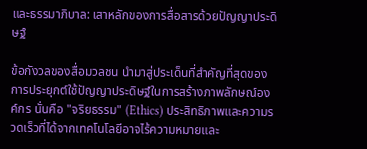และธรรมาภิบาล: เสาหลักของการสื่อสารด้วยปัญญาประดิษฐ์

ข้อกังวลของสื่อมวลชน นำมาสู่ประเด็นที่สำคัญที่สุดของการประยุกต์ใช้ปัญญาประดิษฐ์ในการสร้างภาพลักษณ์องค์กร นั่นคือ "จริยธรรม" (Ethics) ประสิทธิภาพและความรวดเร็วที่ได้จากเทคโนโลยีอาจไร้ความหมายและ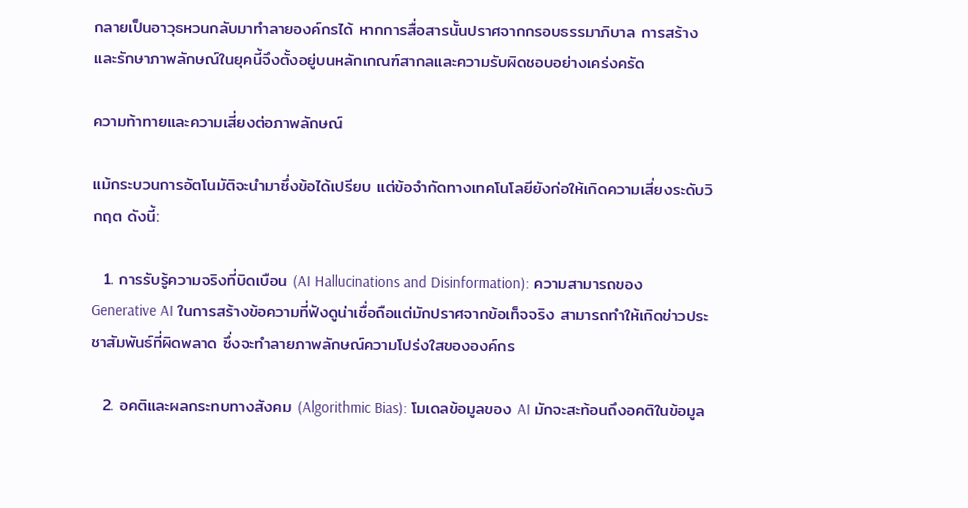กลายเป็นอาวุธหวนกลับมาทำลายองค์กรได้ หากการสื่อสารนั้นปราศจากกรอบธรรมาภิบาล การสร้างและรักษาภาพลักษณ์ในยุคนี้จึงตั้งอยู่บนหลักเกณฑ์สากลและความรับผิดชอบอย่างเคร่งครัด

ความท้าทายและความเสี่ยงต่อภาพลักษณ์

แม้กระบวนการอัตโนมัติจะนำมาซึ่งข้อได้เปรียบ แต่ข้อจำกัดทางเทคโนโลยียังก่อให้เกิดความเสี่ยงระดับวิกฤต ดังนี้:

  1. การรับรู้ความจริงที่บิดเบือน (AI Hallucinations and Disinformation): ความสามารถของ Generative AI ในการสร้างข้อความที่ฟังดูน่าเชื่อถือแต่มักปราศจากข้อเท็จจริง สามารถทำให้เกิดข่าวประชาสัมพันธ์ที่ผิดพลาด ซึ่งจะทำลายภาพลักษณ์ความโปร่งใสขององค์กร

  2. อคติและผลกระทบทางสังคม (Algorithmic Bias): โมเดลข้อมูลของ AI มักจะสะท้อนถึงอคติในข้อมูล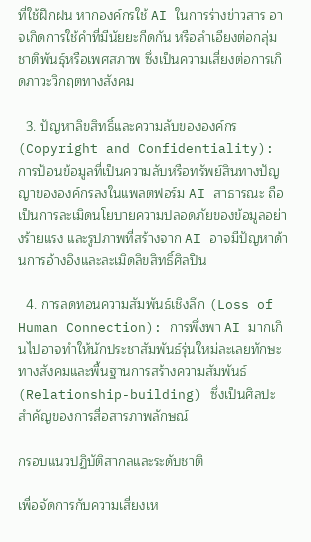ที่ใช้ฝึกฝน หากองค์กรใช้ AI ในการร่างข่าวสาร อาจเกิดการใช้คำที่มีนัยยะกีดกัน หรือลำเอียงต่อกลุ่มชาติพันธุ์หรือเพศสภาพ ซึ่งเป็นความเสี่ยงต่อการเกิดภาวะวิกฤตทางสังคม

  3. ปัญหาลิขสิทธิ์และความลับขององค์กร (Copyright and Confidentiality): การป้อนข้อมูลที่เป็นความลับหรือทรัพย์สินทางปัญญาขององค์กรลงในแพลตฟอร์ม AI สาธารณะ ถือเป็นการละเมิดนโยบายความปลอดภัยของข้อมูลอย่างร้ายแรง และรูปภาพที่สร้างจาก AI อาจมีปัญหาด้านการอ้างอิงและละเมิดลิขสิทธิ์ศิลปิน

  4. การลดทอนความสัมพันธ์เชิงลึก (Loss of Human Connection): การพึ่งพา AI มากเกินไปอาจทำให้นักประชาสัมพันธ์รุ่นใหม่ละเลยทักษะทางสังคมและพื้นฐานการสร้างความสัมพันธ์ (Relationship-building) ซึ่งเป็นศิลปะสำคัญของการสื่อสารภาพลักษณ์

กรอบแนวปฏิบัติสากลและระดับชาติ

เพื่อจัดการกับความเสี่ยงเห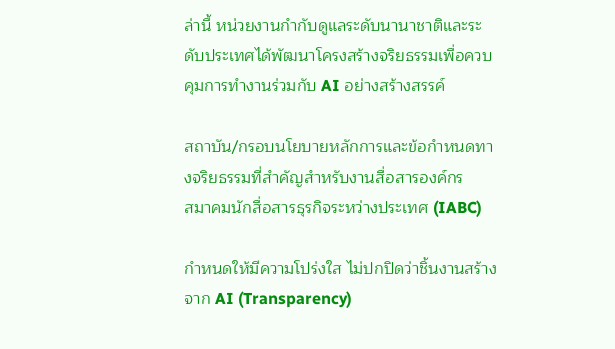ล่านี้ หน่วยงานกำกับดูแลระดับนานาชาติและระดับประเทศได้พัฒนาโครงสร้างจริยธรรมเพื่อควบคุมการทำงานร่วมกับ AI อย่างสร้างสรรค์

สถาบัน/กรอบนโยบายหลักการและข้อกำหนดทางจริยธรรมที่สำคัญสำหรับงานสื่อสารองค์กร
สมาคมนักสื่อสารธุรกิจระหว่างประเทศ (IABC)

กำหนดให้มีความโปร่งใส ไม่ปกปิดว่าชิ้นงานสร้างจาก AI (Transparency)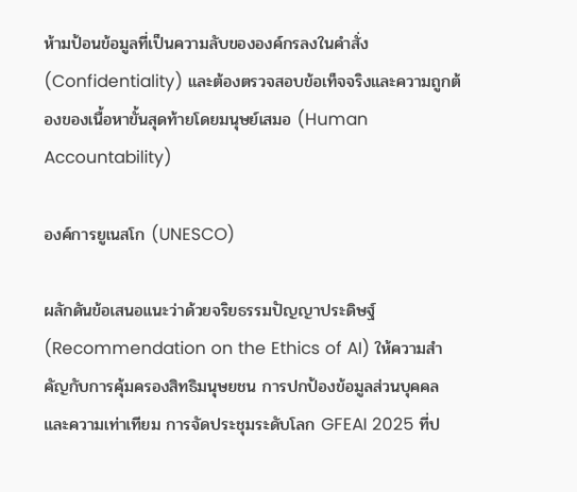ห้ามป้อนข้อมูลที่เป็นความลับขององค์กรลงในคำสั่ง (Confidentiality) และต้องตรวจสอบข้อเท็จจริงและความถูกต้องของเนื้อหาขั้นสุดท้ายโดยมนุษย์เสมอ (Human Accountability)

องค์การยูเนสโก (UNESCO)

ผลักดันข้อเสนอแนะว่าด้วยจริยธรรมปัญญาประดิษฐ์ (Recommendation on the Ethics of AI) ให้ความสำคัญกับการคุ้มครองสิทธิมนุษยชน การปกป้องข้อมูลส่วนบุคคล และความเท่าเทียม การจัดประชุมระดับโลก GFEAI 2025 ที่ป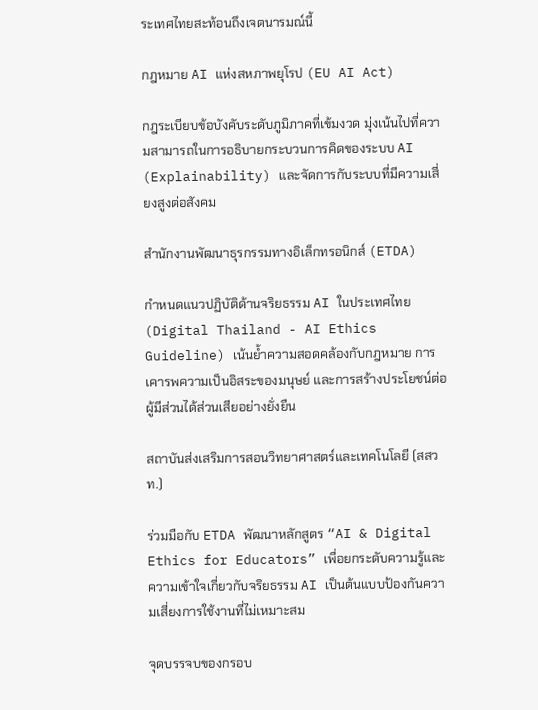ระเทศไทยสะท้อนถึงเจตนารมณ์นี้

กฎหมาย AI แห่งสหภาพยุโรป (EU AI Act)

กฎระเบียบข้อบังคับระดับภูมิภาคที่เข้มงวด มุ่งเน้นไปที่ความสามารถในการอธิบายกระบวนการคิดของระบบ AI (Explainability) และจัดการกับระบบที่มีความเสี่ยงสูงต่อสังคม

สำนักงานพัฒนาธุรกรรมทางอิเล็กทรอนิกส์ (ETDA)

กำหนดแนวปฏิบัติด้านจริยธรรม AI ในประเทศไทย (Digital Thailand - AI Ethics Guideline) เน้นย้ำความสอดคล้องกับกฎหมาย การเคารพความเป็นอิสระของมนุษย์ และการสร้างประโยชน์ต่อผู้มีส่วนได้ส่วนเสียอย่างยั่งยืน

สถาบันส่งเสริมการสอนวิทยาศาสตร์และเทคโนโลยี (สสวท.)

ร่วมมือกับ ETDA พัฒนาหลักสูตร “AI & Digital Ethics for Educators” เพื่อยกระดับความรู้และความเข้าใจเกี่ยวกับจริยธรรม AI เป็นต้นแบบป้องกันความเสี่ยงการใช้งานที่ไม่เหมาะสม

จุดบรรจบของกรอบ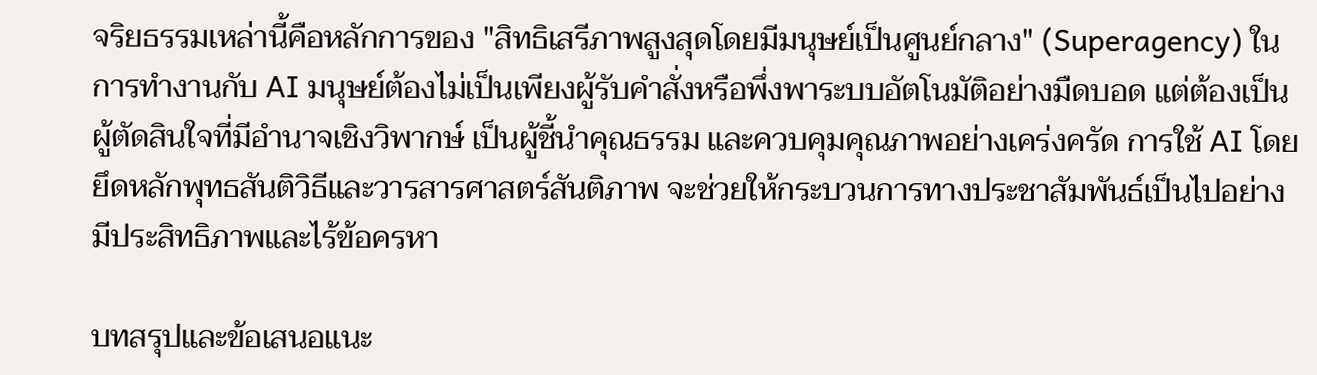จริยธรรมเหล่านี้คือหลักการของ "สิทธิเสรีภาพสูงสุดโดยมีมนุษย์เป็นศูนย์กลาง" (Superagency) ในการทำงานกับ AI มนุษย์ต้องไม่เป็นเพียงผู้รับคำสั่งหรือพึ่งพาระบบอัตโนมัติอย่างมืดบอด แต่ต้องเป็นผู้ตัดสินใจที่มีอำนาจเชิงวิพากษ์ เป็นผู้ชี้นำคุณธรรม และควบคุมคุณภาพอย่างเคร่งครัด การใช้ AI โดยยึดหลักพุทธสันติวิธีและวารสารศาสตร์สันติภาพ จะช่วยให้กระบวนการทางประชาสัมพันธ์เป็นไปอย่างมีประสิทธิภาพและไร้ข้อครหา

บทสรุปและข้อเสนอแนะ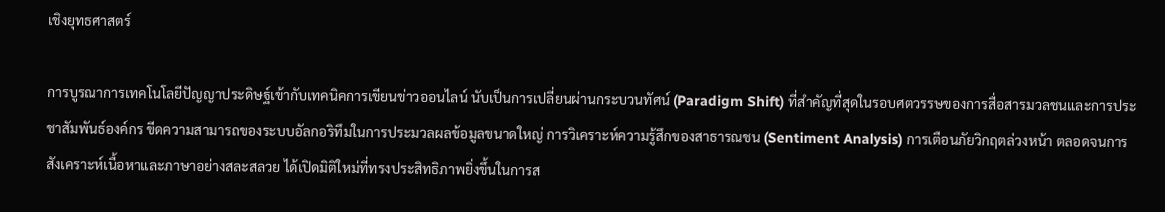เชิงยุทธศาสตร์

การบูรณาการเทคโนโลยีปัญญาประดิษฐ์เข้ากับเทคนิคการเขียนข่าวออนไลน์ นับเป็นการเปลี่ยนผ่านกระบวนทัศน์ (Paradigm Shift) ที่สำคัญที่สุดในรอบศตวรรษของการสื่อสารมวลชนและการประชาสัมพันธ์องค์กร ขีดความสามารถของระบบอัลกอริทึมในการประมวลผลข้อมูลขนาดใหญ่ การวิเคราะห์ความรู้สึกของสาธารณชน (Sentiment Analysis) การเตือนภัยวิกฤตล่วงหน้า ตลอดจนการสังเคราะห์เนื้อหาและภาษาอย่างสละสลวย ได้เปิดมิติใหม่ที่ทรงประสิทธิภาพยิ่งขึ้นในการส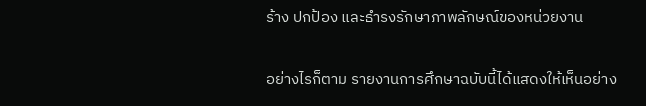ร้าง ปกป้อง และธำรงรักษาภาพลักษณ์ของหน่วยงาน

อย่างไรก็ตาม รายงานการศึกษาฉบับนี้ได้แสดงให้เห็นอย่าง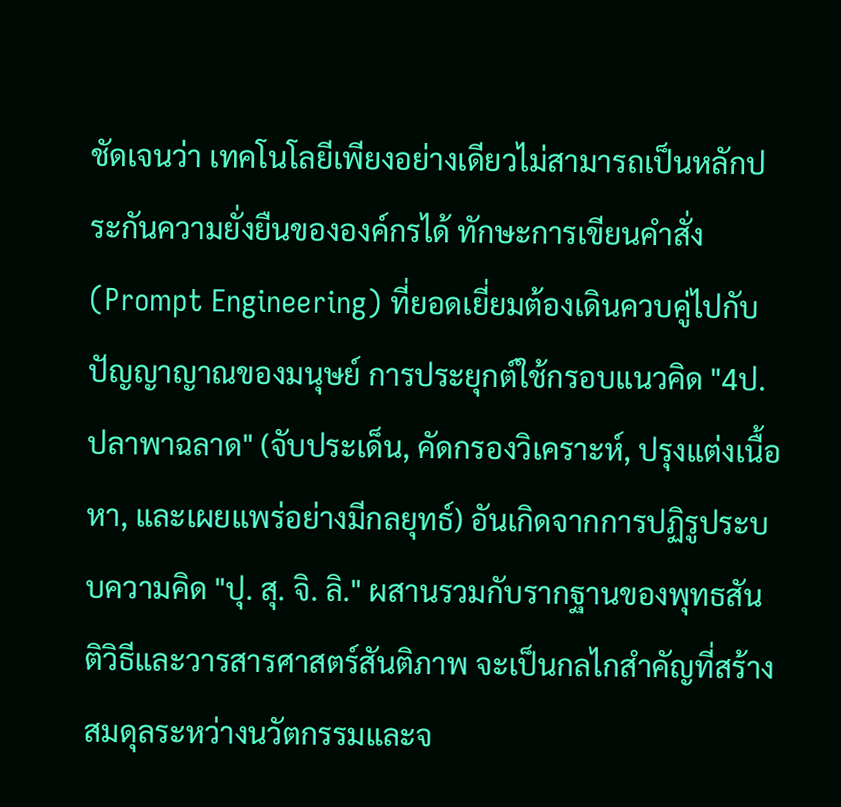ชัดเจนว่า เทคโนโลยีเพียงอย่างเดียวไม่สามารถเป็นหลักประกันความยั่งยืนขององค์กรได้ ทักษะการเขียนคำสั่ง (Prompt Engineering) ที่ยอดเยี่ยมต้องเดินควบคู่ไปกับปัญญาญาณของมนุษย์ การประยุกต์ใช้กรอบแนวคิด "4ป. ปลาพาฉลาด" (จับประเด็น, คัดกรองวิเคราะห์, ปรุงแต่งเนื้อหา, และเผยแพร่อย่างมีกลยุทธ์) อันเกิดจากการปฏิรูประบบความคิด "ปุ. สุ. จิ. ลิ." ผสานรวมกับรากฐานของพุทธสันติวิธีและวารสารศาสตร์สันติภาพ จะเป็นกลไกสำคัญที่สร้างสมดุลระหว่างนวัตกรรมและจ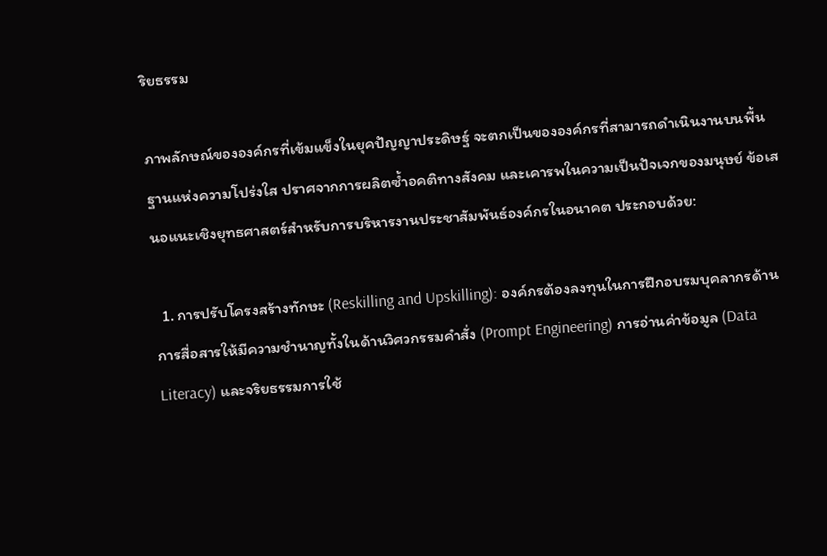ริยธรรม

ภาพลักษณ์ขององค์กรที่เข้มแข็งในยุคปัญญาประดิษฐ์ จะตกเป็นขององค์กรที่สามารถดำเนินงานบนพื้นฐานแห่งความโปร่งใส ปราศจากการผลิตซ้ำอคติทางสังคม และเคารพในความเป็นปัจเจกของมนุษย์ ข้อเสนอแนะเชิงยุทธศาสตร์สำหรับการบริหารงานประชาสัมพันธ์องค์กรในอนาคต ประกอบด้วย:

  1. การปรับโครงสร้างทักษะ (Reskilling and Upskilling): องค์กรต้องลงทุนในการฝึกอบรมบุคลากรด้านการสื่อสารให้มีความชำนาญทั้งในด้านวิศวกรรมคำสั่ง (Prompt Engineering) การอ่านค่าข้อมูล (Data Literacy) และจริยธรรมการใช้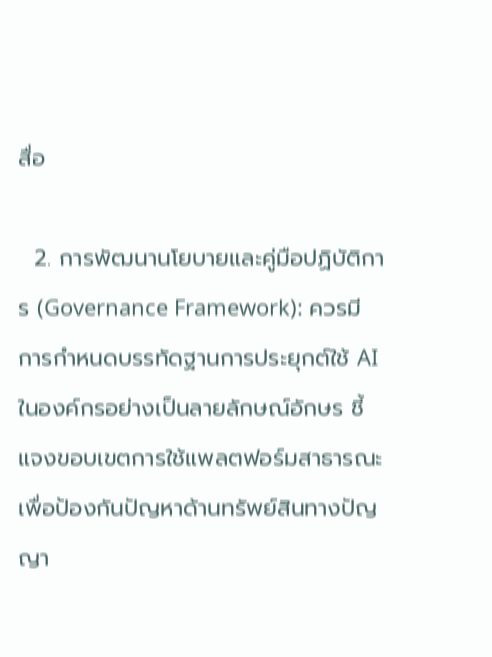สื่อ

  2. การพัฒนานโยบายและคู่มือปฏิบัติการ (Governance Framework): ควรมีการกำหนดบรรทัดฐานการประยุกต์ใช้ AI ในองค์กรอย่างเป็นลายลักษณ์อักษร ชี้แจงขอบเขตการใช้แพลตฟอร์มสาธารณะ เพื่อป้องกันปัญหาด้านทรัพย์สินทางปัญญา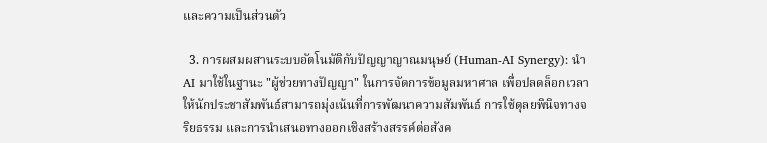และความเป็นส่วนตัว

  3. การผสมผสานระบบอัตโนมัติกับปัญญาญาณมนุษย์ (Human-AI Synergy): นำ AI มาใช้ในฐานะ "ผู้ช่วยทางปัญญา" ในการจัดการข้อมูลมหาศาล เพื่อปลดล็อกเวลาให้นักประชาสัมพันธ์สามารถมุ่งเน้นที่การพัฒนาความสัมพันธ์ การใช้ดุลยพินิจทางจริยธรรม และการนำเสนอทางออกเชิงสร้างสรรค์ต่อสังค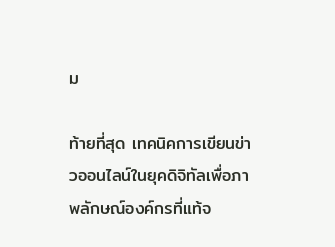ม

ท้ายที่สุด เทคนิคการเขียนข่าวออนไลน์ในยุคดิจิทัลเพื่อภาพลักษณ์องค์กรที่แท้จ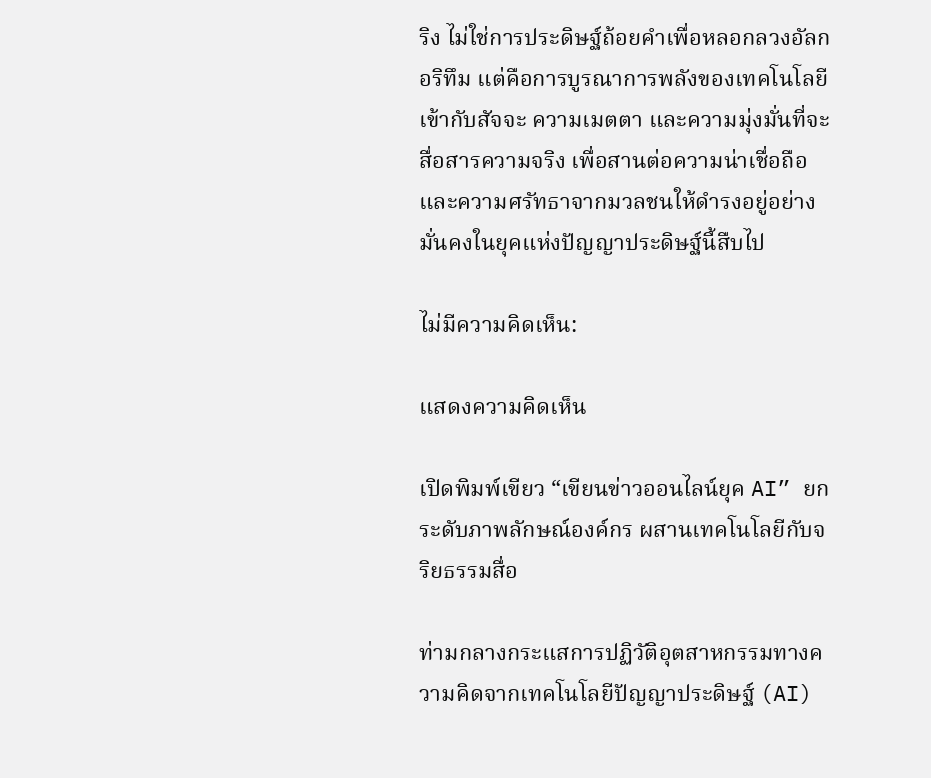ริง ไม่ใช่การประดิษฐ์ถ้อยคำเพื่อหลอกลวงอัลกอริทึม แต่คือการบูรณาการพลังของเทคโนโลยีเข้ากับสัจจะ ความเมตตา และความมุ่งมั่นที่จะสื่อสารความจริง เพื่อสานต่อความน่าเชื่อถือและความศรัทธาจากมวลชนให้ดำรงอยู่อย่างมั่นคงในยุคแห่งปัญญาประดิษฐ์นี้สืบไป

ไม่มีความคิดเห็น:

แสดงความคิดเห็น

เปิดพิมพ์เขียว “เขียนข่าวออนไลน์ยุค AI” ยกระดับภาพลักษณ์องค์กร ผสานเทคโนโลยีกับจริยธรรมสื่อ

ท่ามกลางกระแสการปฏิวัติอุตสาหกรรมทางความคิดจากเทคโนโลยีปัญญาประดิษฐ์ (AI)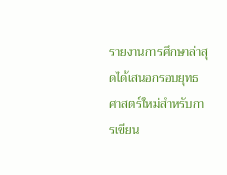รายงานการศึกษาล่าสุดได้เสนอกรอบยุทธศาสตร์ใหม่สำหรับการเขียน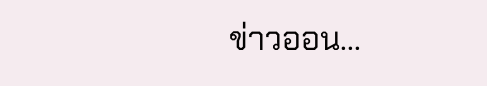ข่าวออน...